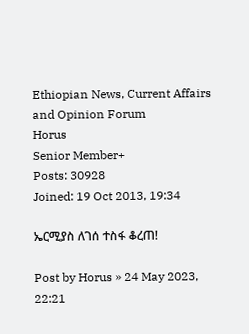Ethiopian News, Current Affairs and Opinion Forum
Horus
Senior Member+
Posts: 30928
Joined: 19 Oct 2013, 19:34

ኤርሚያስ ለገሰ ተስፋ ቆረጠ!

Post by Horus » 24 May 2023, 22:21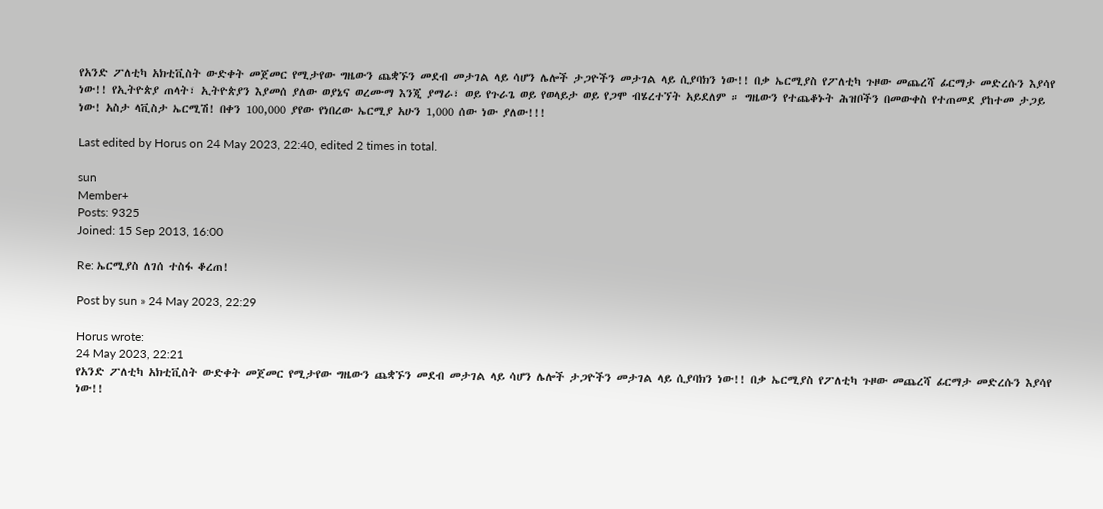የአንድ ፖለቲካ አክቲቪስት ውድቀት መጀመር የሚታየው ግዜውን ጨቋኙን መደብ መታገል ላይ ሳሆን ሌሎች ታጋዮችን መታገል ላይ ሲያባክን ነው!! በቃ ኤርሚያስ የፖለቲካ ጉዞው መጨረሻ ፊርማታ መድረሱን እያሳየ ነው!! የኢትዮጵያ ጠላት፣ ኢትዮጵያን እያመሰ ያለው ወያኔና ወረሙማ እንጂ ያማራ፣ ወይ የጉራጌ ወይ የወላይታ ወይ የጋሞ ብሄረተኘት አይደለም ። ግዜውን የተጨቆኑት ሕዝቦችን በመውቀስ የተጠመደ ያከተመ ታጋይ ነው! አስታ ላቪስታ ኤርሚሽ! በቀን 100,000 ያየው የነበረው ኤርሚያ አሁን 1,000 ሰው ነው ያለው!!!

Last edited by Horus on 24 May 2023, 22:40, edited 2 times in total.

sun
Member+
Posts: 9325
Joined: 15 Sep 2013, 16:00

Re: ኤርሚያስ ለገሰ ተስፋ ቆረጠ!

Post by sun » 24 May 2023, 22:29

Horus wrote:
24 May 2023, 22:21
የአንድ ፖለቲካ አክቲቪስት ውድቀት መጀመር የሚታየው ግዜውን ጨቋኙን መደብ መታገል ላይ ሳሆን ሌሎች ታጋዮችን መታገል ላይ ሲያባክን ነው!! በቃ ኤርሚያስ የፖለቲካ ጉዞው መጨረሻ ፊርማታ መድረሱን እያሳየ ነው!!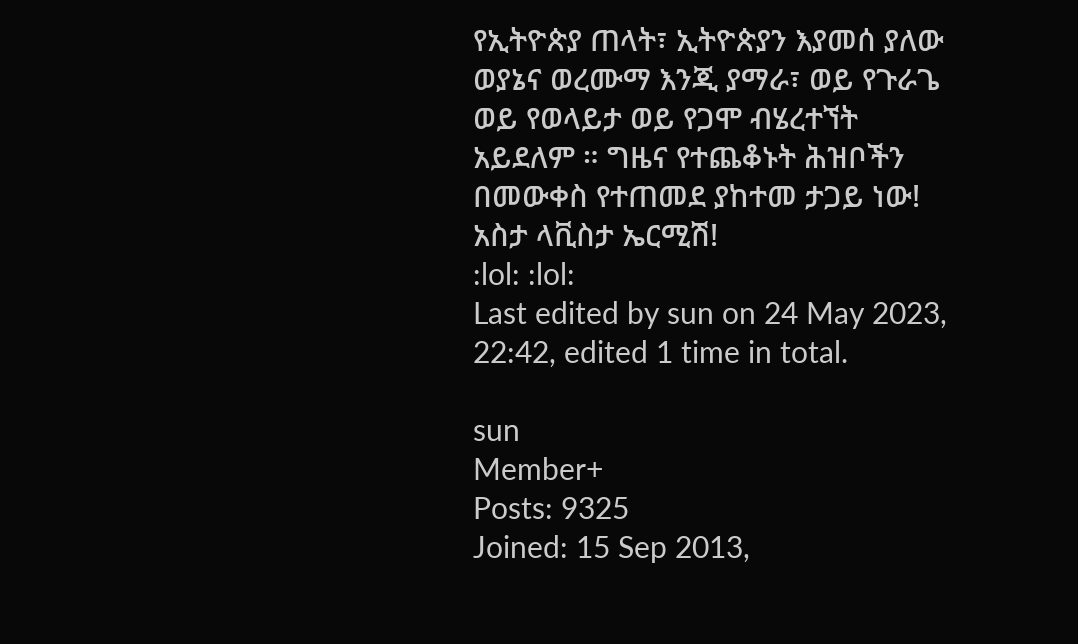የኢትዮጵያ ጠላት፣ ኢትዮጵያን እያመሰ ያለው ወያኔና ወረሙማ እንጂ ያማራ፣ ወይ የጉራጌ ወይ የወላይታ ወይ የጋሞ ብሄረተኘት አይደለም ። ግዜና የተጨቆኑት ሕዝቦችን በመውቀስ የተጠመደ ያከተመ ታጋይ ነው! አስታ ላቪስታ ኤርሚሽ!
:lol: :lol:
Last edited by sun on 24 May 2023, 22:42, edited 1 time in total.

sun
Member+
Posts: 9325
Joined: 15 Sep 2013,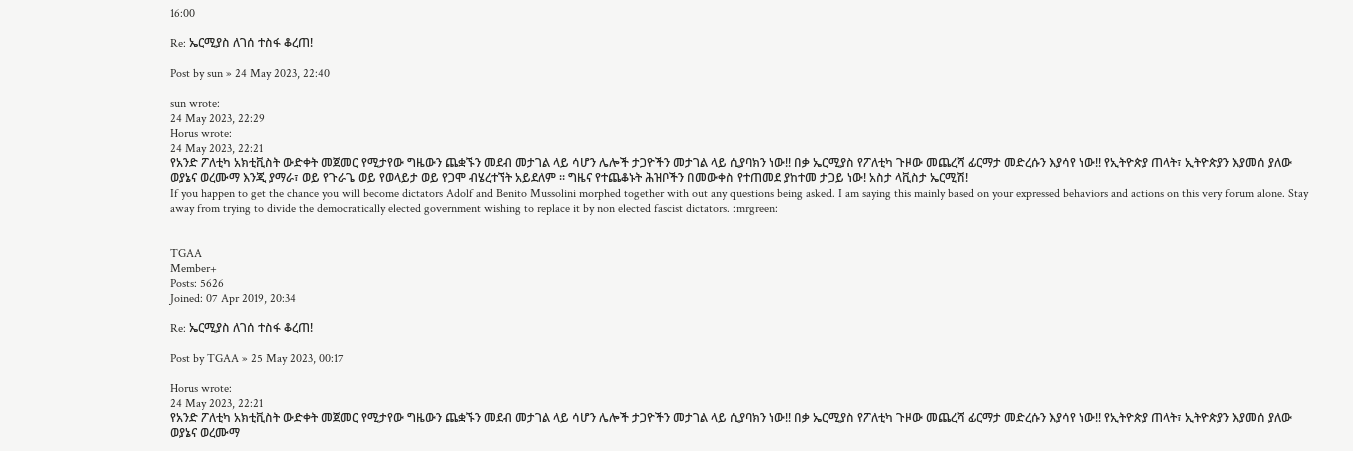16:00

Re: ኤርሚያስ ለገሰ ተስፋ ቆረጠ!

Post by sun » 24 May 2023, 22:40

sun wrote:
24 May 2023, 22:29
Horus wrote:
24 May 2023, 22:21
የአንድ ፖለቲካ አክቲቪስት ውድቀት መጀመር የሚታየው ግዜውን ጨቋኙን መደብ መታገል ላይ ሳሆን ሌሎች ታጋዮችን መታገል ላይ ሲያባክን ነው!! በቃ ኤርሚያስ የፖለቲካ ጉዞው መጨረሻ ፊርማታ መድረሱን እያሳየ ነው!! የኢትዮጵያ ጠላት፣ ኢትዮጵያን እያመሰ ያለው ወያኔና ወረሙማ እንጂ ያማራ፣ ወይ የጉራጌ ወይ የወላይታ ወይ የጋሞ ብሄረተኘት አይደለም ። ግዜና የተጨቆኑት ሕዝቦችን በመውቀስ የተጠመደ ያከተመ ታጋይ ነው! አስታ ላቪስታ ኤርሚሽ!
If you happen to get the chance you will become dictators Adolf and Benito Mussolini morphed together with out any questions being asked. I am saying this mainly based on your expressed behaviors and actions on this very forum alone. Stay away from trying to divide the democratically elected government wishing to replace it by non elected fascist dictators. :mrgreen:


TGAA
Member+
Posts: 5626
Joined: 07 Apr 2019, 20:34

Re: ኤርሚያስ ለገሰ ተስፋ ቆረጠ!

Post by TGAA » 25 May 2023, 00:17

Horus wrote:
24 May 2023, 22:21
የአንድ ፖለቲካ አክቲቪስት ውድቀት መጀመር የሚታየው ግዜውን ጨቋኙን መደብ መታገል ላይ ሳሆን ሌሎች ታጋዮችን መታገል ላይ ሲያባክን ነው!! በቃ ኤርሚያስ የፖለቲካ ጉዞው መጨረሻ ፊርማታ መድረሱን እያሳየ ነው!! የኢትዮጵያ ጠላት፣ ኢትዮጵያን እያመሰ ያለው ወያኔና ወረሙማ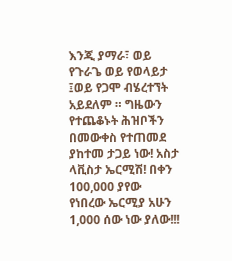እንጂ ያማራ፣ ወይ የጉራጌ ወይ የወላይታ ፤ወይ የጋሞ ብሄረተኘት አይደለም ። ግዜውን የተጨቆኑት ሕዝቦችን በመውቀስ የተጠመደ ያከተመ ታጋይ ነው! አስታ ላቪስታ ኤርሚሽ! በቀን 100,000 ያየው የነበረው ኤርሚያ አሁን 1,000 ሰው ነው ያለው!!!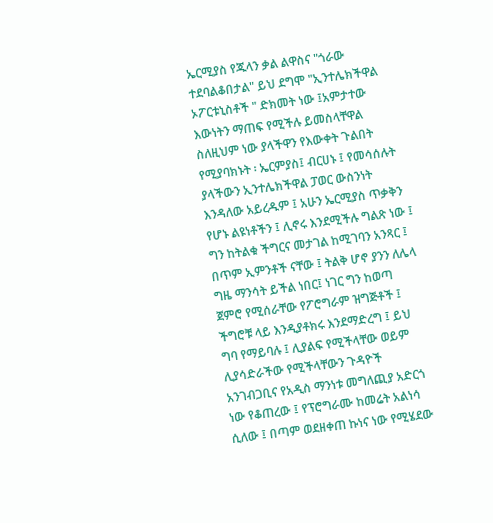ኤርሚያስ የጁላን ቃል ልዋስና "ጎራው ተደባልቆበታል" ይህ ደግሞ "ኢንተሌክችዋል ኦፖርቱኒስቶች " ድክመት ነው ፤አምታተው እውነትን ማጠፍ የሚችሉ ይመስላቸዋል ስለዚህም ነው ያላችዋን የእውቀት ጉልበት የሚያባክኑት ፡ ኤርምያስ፤ ብርሀኑ ፤ የመሳሰሉት ያላችውን ኢንተሌክችዋል ፓወር ውስንነት እንዳለው አይረዱም ፤ አሁን ኤርሚያስ ጥቃቅን የሆኑ ልዩነቶችን ፤ ሊኖሩ እንደሚችሉ ግልጽ ነው ፤ ግን ከትልቁ ችግርና መታገል ከሚገባን አንጻር ፤ በጥም ኢምንቶች ናቸው ፤ ትልቅ ሆኖ ያንን ለሌላ ግዜ ማንሳት ይችል ነበር፤ ነገር ግን ከወጣ ጀምሮ የሚሰራቸው የፖሮግራም ዝግጅቶች ፤ ችግሮቹ ላይ እንዲያቶክሩ እንደማድረግ ፤ ይህ ግባ የማይባሉ ፤ ሊያልፍ የሚችላቸው ወይም ሊያሳድራችው የሚችላቸውን ጉዳዮች አንገብጋቢና የአዲስ ማንነቱ መግለጪያ አድርጎ ነው የቆጠረው ፤ የፕሮግራሙ ከመሬት አልነሳ ሲለው ፤ በጣም ወደዘቀጠ ኩነና ነው የሚሄደው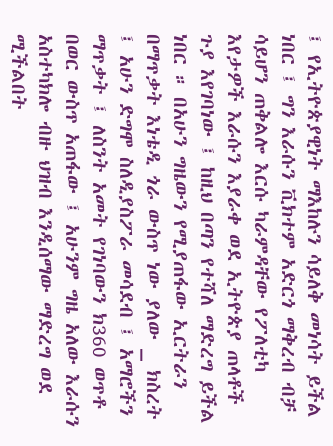፤ የኢትዮጵያዊነት ማእከሉን ሳይለቅ መነሳት ይችል ነበር ፤ ግን እራሱን ቪክተም አድርጎ ማቅረብ ብቻ ሳይሆን ጠቅልሎ እርሱ ካራምዳቸው የፖለቲካ እየታዎች እራሱን እያራቀ ወደ ኢትዮጵያ ጠላቶች ጉያ እየገባነው ፤ ከዚህ በጣን የተሻለ ማድረግ ይችል ነበር ። በአሁን ግዜውን የሚያጠፋው ኢርትራን በማጥቃት እነቴዲ ጎራ ውስጥ ነው ያለው _ ክስረት ፤ አሁን ድግሞ ስለዲያስፖራ መሳደብ ፤ አማሮችን ማጥቃት ፤ ለስንት አመት የገነባውን ክ360 ወጥቶ በወር ውስጥ አጠፋው ፤ አሁንም ግዜ አለው እራሱን አስተካክሎ ብዙ ህዝብ እንዲሰማው ማድረግ ወደ ሚችልበት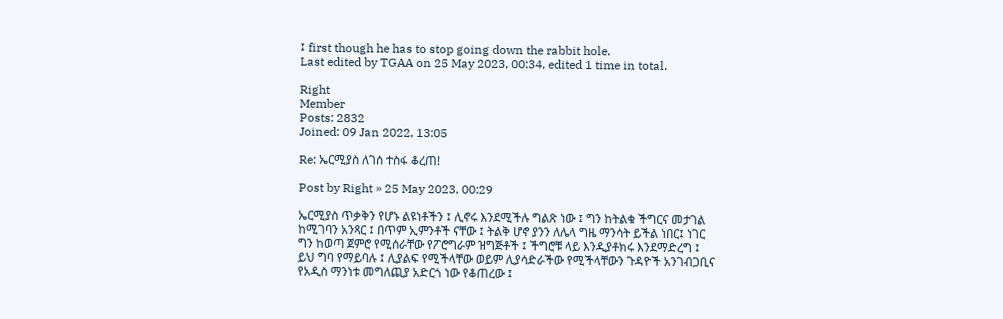፤ first though he has to stop going down the rabbit hole.
Last edited by TGAA on 25 May 2023, 00:34, edited 1 time in total.

Right
Member
Posts: 2832
Joined: 09 Jan 2022, 13:05

Re: ኤርሚያስ ለገሰ ተስፋ ቆረጠ!

Post by Right » 25 May 2023, 00:29

ኤርሚያስ ጥቃቅን የሆኑ ልዩነቶችን ፤ ሊኖሩ እንደሚችሉ ግልጽ ነው ፤ ግን ከትልቁ ችግርና መታገል ከሚገባን አንጻር ፤ በጥም ኢምንቶች ናቸው ፤ ትልቅ ሆኖ ያንን ለሌላ ግዜ ማንሳት ይችል ነበር፤ ነገር ግን ከወጣ ጀምሮ የሚሰራቸው የፖሮግራም ዝግጅቶች ፤ ችግሮቹ ላይ እንዲያቶክሩ እንደማድረግ ፤ ይህ ግባ የማይባሉ ፤ ሊያልፍ የሚችላቸው ወይም ሊያሳድራችው የሚችላቸውን ጉዳዮች አንገብጋቢና የአዲስ ማንነቱ መግለጪያ አድርጎ ነው የቆጠረው ፤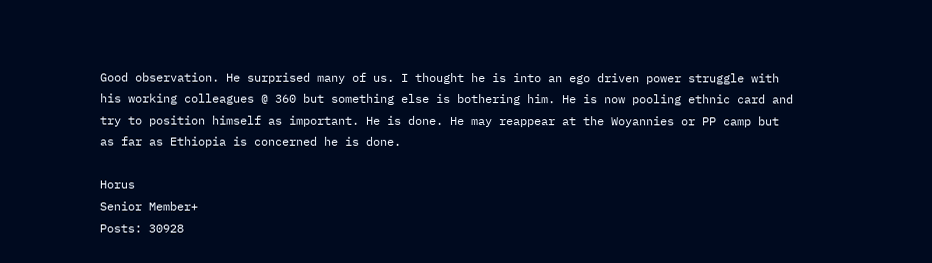Good observation. He surprised many of us. I thought he is into an ego driven power struggle with his working colleagues @ 360 but something else is bothering him. He is now pooling ethnic card and try to position himself as important. He is done. He may reappear at the Woyannies or PP camp but as far as Ethiopia is concerned he is done.

Horus
Senior Member+
Posts: 30928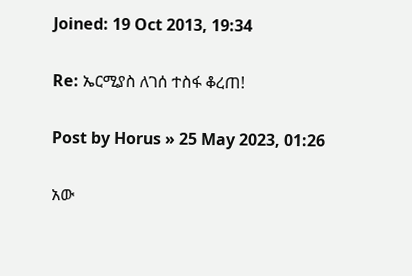Joined: 19 Oct 2013, 19:34

Re: ኤርሚያስ ለገሰ ተስፋ ቆረጠ!

Post by Horus » 25 May 2023, 01:26

አው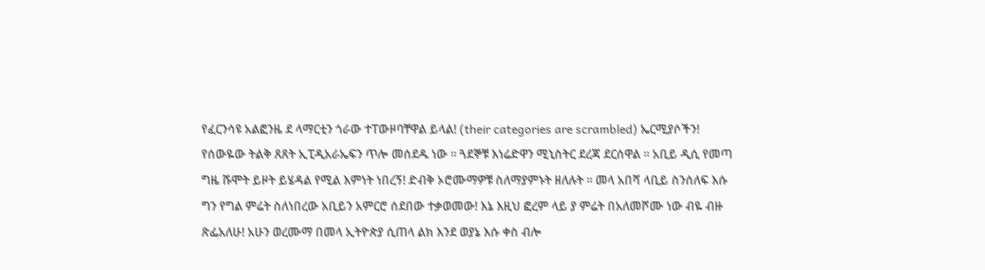የፈርንሳዩ አልፎንዜ ደ ላማርቲን ጎራው ተፐውዞባቸዋል ይላል! (their categories are scrambled) ኤርሚያሶችን! የሰውዬው ትልቅ ጸጸት ኢፒዲአራኤፍን ጥሎ መሰደዱ ነው ። ጓደኞቹ እነሬድዋን ሚኒስትር ደረጃ ደርሰዋል ። አቢይ ዲሲ የመጣ ግዜ ሹሞት ይዞት ይሄዳል የሚል እምነት ነበረኝ! ድብቅ ኦሮሙማዎቹ ስለማያምኑት ዘለሉት ። መላ አበሻ ላቢይ ስንሰለፍ እሱ ግን የግል ምሬት ስለነበረው አቢይን አምርሮ ሰደበው ተቃወመው! እኔ እዚህ ፎረም ላይ ያ ምሬት በአለመሾሙ ነው ብዬ ብዙ ጽፌአለሁ! አሁን ወረሙማ በመላ ኢትዮጵያ ሲጠላ ልክ እንደ ወያኔ እሱ ቀስ ብሎ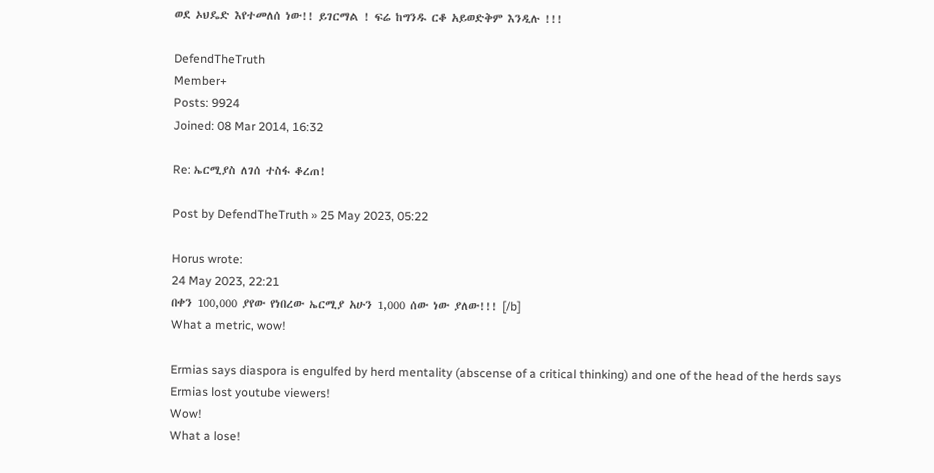ወደ ኦህዴድ እየተመለሰ ነው!! ይገርማል ! ፍሬ ከግንዱ ርቆ አይወድቅም እንዲሉ !!!

DefendTheTruth
Member+
Posts: 9924
Joined: 08 Mar 2014, 16:32

Re: ኤርሚያስ ለገሰ ተስፋ ቆረጠ!

Post by DefendTheTruth » 25 May 2023, 05:22

Horus wrote:
24 May 2023, 22:21
በቀን 100,000 ያየው የነበረው ኤርሚያ አሁን 1,000 ሰው ነው ያለው!!! [/b]
What a metric, wow!

Ermias says diaspora is engulfed by herd mentality (abscense of a critical thinking) and one of the head of the herds says Ermias lost youtube viewers!
Wow!
What a lose!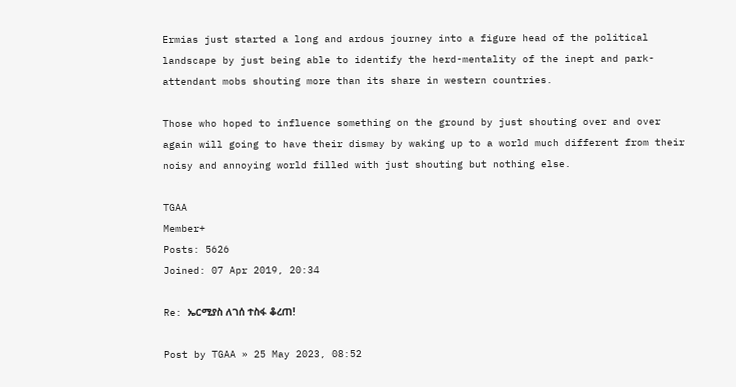Ermias just started a long and ardous journey into a figure head of the political landscape by just being able to identify the herd-mentality of the inept and park-attendant mobs shouting more than its share in western countries.

Those who hoped to influence something on the ground by just shouting over and over again will going to have their dismay by waking up to a world much different from their noisy and annoying world filled with just shouting but nothing else.

TGAA
Member+
Posts: 5626
Joined: 07 Apr 2019, 20:34

Re: ኤርሚያስ ለገሰ ተስፋ ቆረጠ!

Post by TGAA » 25 May 2023, 08:52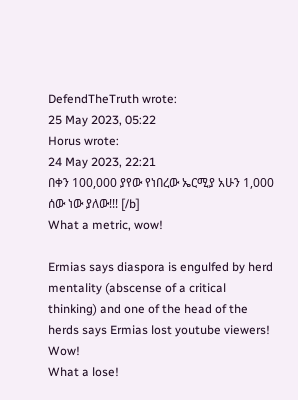DefendTheTruth wrote:
25 May 2023, 05:22
Horus wrote:
24 May 2023, 22:21
በቀን 100,000 ያየው የነበረው ኤርሚያ አሁን 1,000 ሰው ነው ያለው!!! [/b]
What a metric, wow!

Ermias says diaspora is engulfed by herd mentality (abscense of a critical thinking) and one of the head of the herds says Ermias lost youtube viewers!
Wow!
What a lose!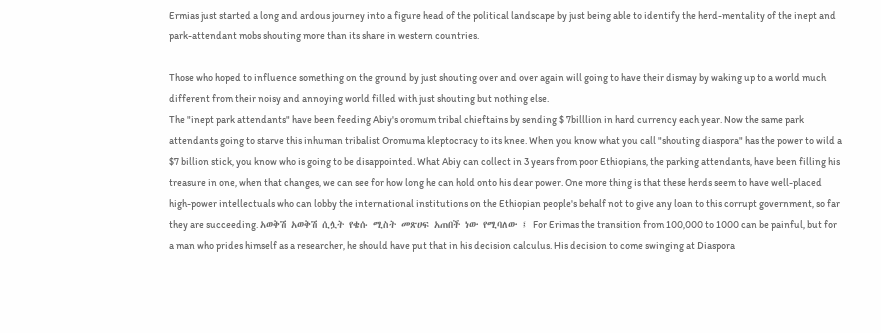Ermias just started a long and ardous journey into a figure head of the political landscape by just being able to identify the herd-mentality of the inept and park-attendant mobs shouting more than its share in western countries.

Those who hoped to influence something on the ground by just shouting over and over again will going to have their dismay by waking up to a world much different from their noisy and annoying world filled with just shouting but nothing else.
The "inept park attendants" have been feeding Abiy's oromum tribal chieftains by sending $ 7billlion in hard currency each year. Now the same park attendants going to starve this inhuman tribalist Oromuma kleptocracy to its knee. When you know what you call "shouting diaspora" has the power to wild a $7 billion stick, you know who is going to be disappointed. What Abiy can collect in 3 years from poor Ethiopians, the parking attendants, have been filling his treasure in one, when that changes, we can see for how long he can hold onto his dear power. One more thing is that these herds seem to have well-placed high-power intellectuals who can lobby the international institutions on the Ethiopian people's behalf not to give any loan to this corrupt government, so far they are succeeding. አወቅሽ አወቅሽ ሲሏት የቄሱ ሚስት መጽሀፍ አጠበች ነው የሚባለው ፤ For Erimas the transition from 100,000 to 1000 can be painful, but for a man who prides himself as a researcher, he should have put that in his decision calculus. His decision to come swinging at Diaspora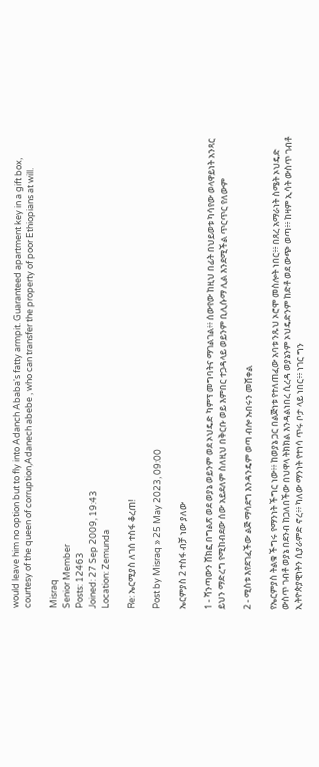would leave him no option but to fly into Adanch Ababa's fatty armpit. Guaranteed apartment key in a gift box, courtesy of the queen of corruption,Adanech abebe , who can transfer the property of poor Ethiopians at will.

Misraq
Senior Member
Posts: 12463
Joined: 27 Sep 2009, 19:43
Location: Zemunda

Re: ኤርሚያስ ለገሰ ተስፋ ቆረጠ!

Post by Misraq » 25 May 2023, 09:00

ኤርምያስ 2 ተስፋ ብቻ ነው ያለው

1 - ሻንጣውን ሸክፎ በግልጽ ወደ ወያኔ ወይንም ወደ ኦህዴድ ካምፕ መግባትና ማገልገል፥፥ ሰውየው ከዚህ በፊት በህይወቱ ካሳየው ወላዋይነት አንጻር ይህን ማድረግ የሚከብደው ሰው አይደለም ስለዚህ በቅርቡ ወይ እምበር ተጋዳላይ ወይንም ቢሊሱማ ሊል እንደሚችል ጥርጥር የለውም

2 - ሚስቱ እየደገፈችው ልጅ ማሳደግ እንዳንዴም ወጣ ብሎ ኡበሩን መሸቀል

የኤርምያስ ትልቁ ችግሩ የማንነት ችግር ነው፥፥ ከወያኔ ጋር በልጅነቱ የተለጠፈው አባቱ ንጹህ ኦሮሞ መስሎት ነበር፥፥ በጸረ አማራነት ስሜት ኦህዴድ ውስጥ ገብቶ ወያኔ በደንብ ከጋለበችው በህዋላ ትክክል እንዳልነበረ ሲረዳ ወያኔንም ኦህዴድንም ከድቶ ወደ ውጭ ወጣ፥፥ ከዛም ኢሳት ውስጥ ገብቶ ኢትዮጵያዊነትን ሲያራምድ ኖረ፥፥ ካለው ማንነት የተነሳ ጥሩ ቦታ ላይ ነበር፥፥ ነገር ግን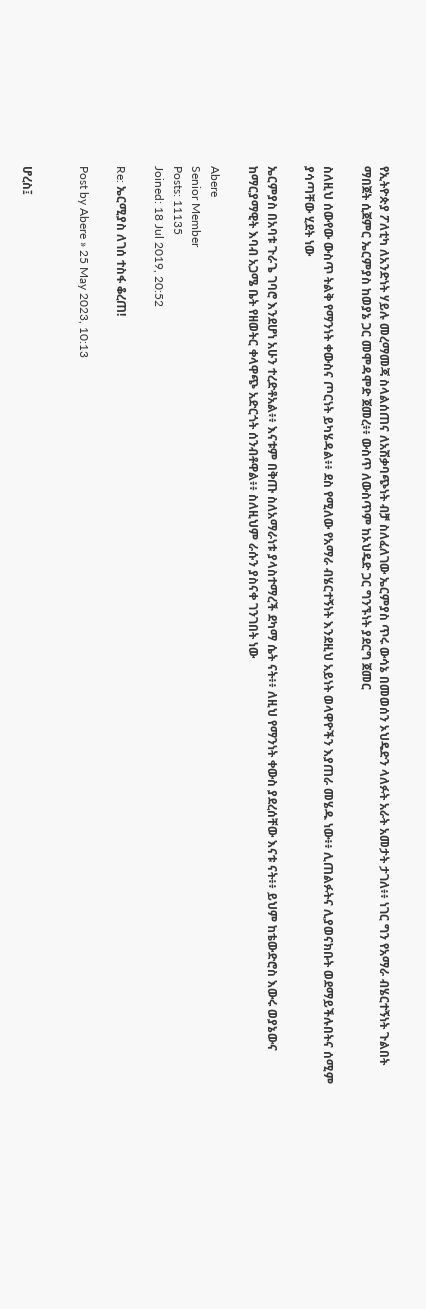የኢትዮጵያ ፖለቲካ ለአንድነት ሃይሉ መረማመጃ ስላልሰጠና ለአሽቃባጭነት ብቻ ስለፈለገው ኤርምያስ ጥሩ ውሳኔ በመወሰን ኦህዴድን ላለፉት አራት አመታት ታገለ፥፥ ነገር ግን የአማራ ብሄርተኝነት ጉልበት ማበጀት ሲጀምር ኤርምያስ ከወያኔ ጋር መሞዳሞድ ጀመረ፥፥ ውስጥ ለውስጥም ከኦህዴድ ጋር ግንኙነት ያደርግ ጀመር

ስለዚህ ሰውየው ውስጥ ትልቅ የማንነት ቀውስና ጦርነት ይካሄዳል፥፥ ደስ የሚለው የአማራ ብሄርተኝነት እንደዚህ አይነት ወላዋዮችን እያጠራ መሄዱ ነው፥፥ ሊጠልፉትና ሊያወናክቡት ወደማይችሉበትና ሰሚም ያሳጣቸው ሂደት ነው

ኤርምያስ በአባቱ ጉራጌ ገባሮ እንደሆነ አሁን ተረድቶአል፥፥ እናቱም በቅጡ ስለአማራነቱ ያላስተማረች ደካማ ሴት ናት፥፥ ለዚህ የማንነት ቀውስ ያደረሰቸው እናቱ ናት፥፥ ይህም ከቴውድሮስ እውሩ ወያኔውና ከማርያማዊት እባብ አጋሜ ቤት የዘወትር ቀላዋጭ አድርጎት ሰንብቶዋል፥፥ ስለዚህም ራሱን ያስናቀ ገንገበት ነው

Abere
Senior Member
Posts: 11135
Joined: 18 Jul 2019, 20:52

Re: ኤርሚያስ ለገሰ ተስፋ ቆረጠ!

Post by Abere » 25 May 2023, 10:13


ሆረስ፤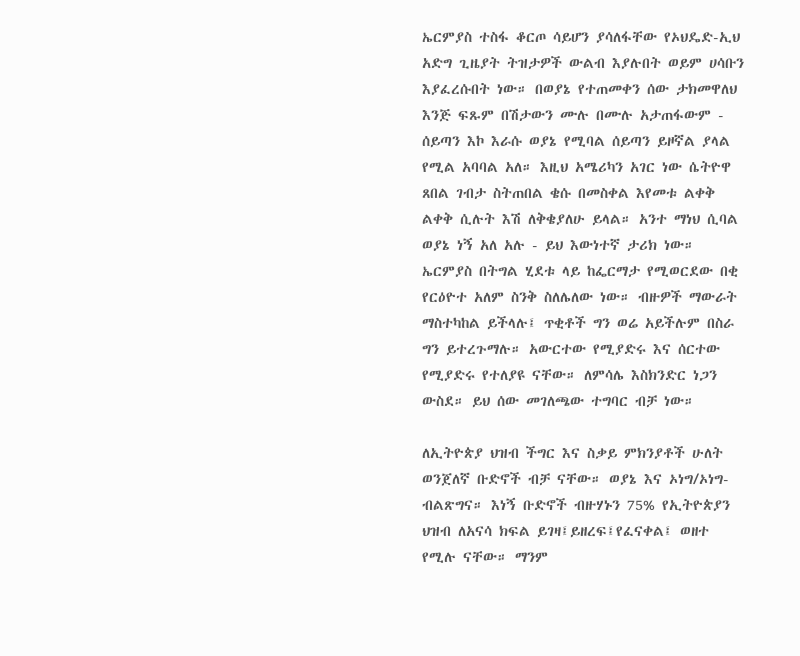ኤርምያስ ተስፋ ቆርጦ ሳይሆን ያሳለፋቸው የኦህዴድ-ኢህ አድግ ጊዜያት ትዝታዎች ውልብ እያሉበት ወይም ሀሳቡን እያፈረሱበት ነው። በወያኔ የተጠመቀን ሰው ታክመዋለህ እንጅ ፍጹም በሽታውን ሙሉ በሙሉ አታጠፋውም - ሰይጣን እኮ እራሱ ወያኔ የሚባል ሰይጣን ይዞኛል ያላል የሚል አባባል አለ። እዚህ አሜሪካን አገር ነው ሴትዮዋ ጸበል ገብታ ስትጠበል ቄሱ በመስቀል እየመቱ ልቀቅ ልቀቅ ሲሉት እሽ ለቅቄያለሁ ይላል። አንተ ማነህ ሲባል ወያኔ ነኝ አለ አሉ - ይህ እውነተኛ ታሪክ ነው። ኤርምያስ በትግል ሂደቱ ላይ ከፌርማታ የሚወርደው በቂ የርዕዮተ አለም ስንቅ ስለሌለው ነው። ብዙዎች ማውራት ማስተካከል ይችላሉ፤ ጥቂቶች ግን ወሬ አይችሉም በስራ ግን ይተረጉማሉ። አውርተው የሚያድሩ እና ሰርተው የሚያድሩ የተለያዩ ናቸው። ለምሳሌ እስክንድር ነጋን ውስደ። ይህ ሰው መገለጫው ተግባር ብቻ ነው።

ለኢትዮጵያ ህዝብ ችግር እና ስቃይ ምክንያቶች ሁለት ወንጀለኛ ቡድኖች ብቻ ናቸው። ወያኔ እና ኦነግ/ኦነግ-ብልጽግና። እነኝ ቡድኖች ብዙሃኑን 75% የኢትዮጵያን ህዝብ ለአናሳ ክፍል ይገዛ፤ይዘረፍ፤የፈናቀል፤ ወዘተ የሚሉ ናቸው። ማንም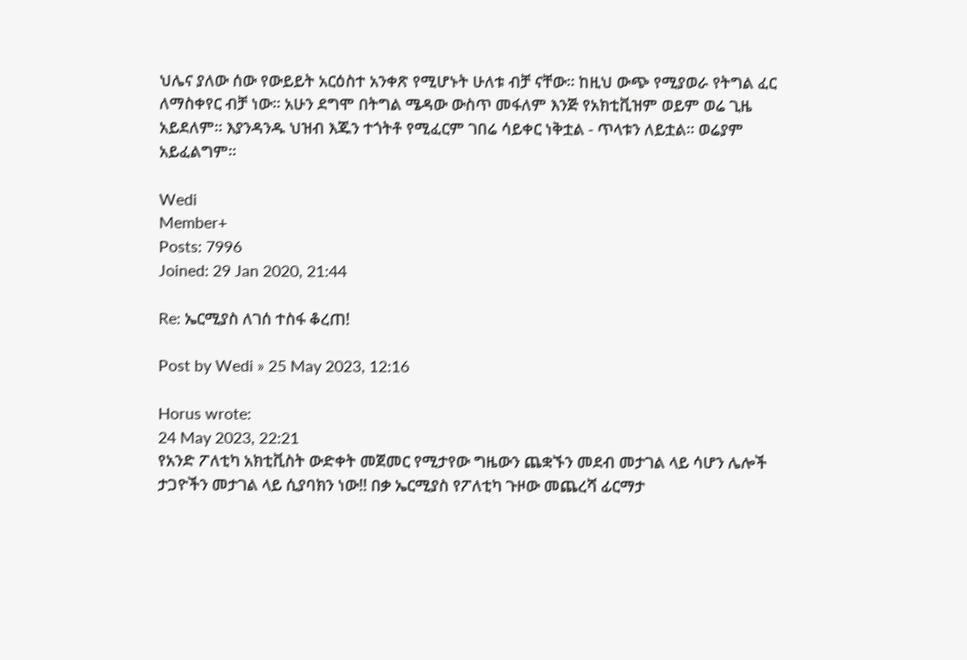ህሌና ያለው ሰው የውይይት አርዕስተ አንቀጽ የሚሆኑት ሁለቱ ብቻ ናቸው። ከዚህ ውጭ የሚያወራ የትግል ፈር ለማስቀየር ብቻ ነው። አሁን ደግሞ በትግል ሜዳው ውስጥ መፋለም እንጅ የአክቲቪዝም ወይም ወሬ ጊዜ አይደለም። እያንዳንዱ ህዝብ እጁን ተጎትቶ የሚፈርም ገበሬ ሳይቀር ነቅቷል - ጥላቱን ለይቷል። ወሬያም አይፈልግም።

Wedi
Member+
Posts: 7996
Joined: 29 Jan 2020, 21:44

Re: ኤርሚያስ ለገሰ ተስፋ ቆረጠ!

Post by Wedi » 25 May 2023, 12:16

Horus wrote:
24 May 2023, 22:21
የአንድ ፖለቲካ አክቲቪስት ውድቀት መጀመር የሚታየው ግዜውን ጨቋኙን መደብ መታገል ላይ ሳሆን ሌሎች ታጋዮችን መታገል ላይ ሲያባክን ነው!! በቃ ኤርሚያስ የፖለቲካ ጉዞው መጨረሻ ፊርማታ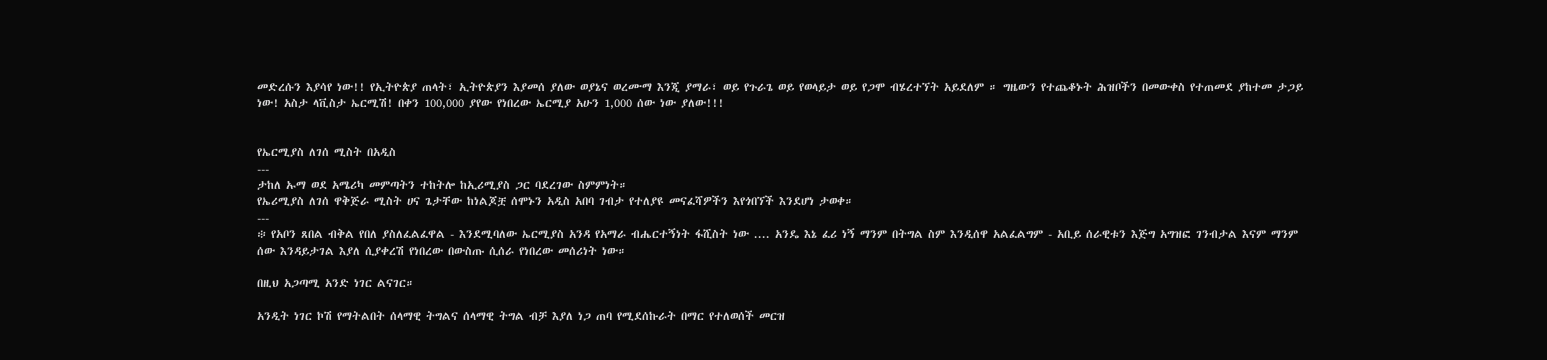መድረሱን እያሳየ ነው!! የኢትዮጵያ ጠላት፣ ኢትዮጵያን እያመሰ ያለው ወያኔና ወረሙማ እንጂ ያማራ፣ ወይ የጉራጌ ወይ የወላይታ ወይ የጋሞ ብሄረተኘት አይደለም ። ግዜውን የተጨቆኑት ሕዝቦችን በመውቀስ የተጠመደ ያከተመ ታጋይ ነው! አስታ ላቪስታ ኤርሚሽ! በቀን 100,000 ያየው የነበረው ኤርሚያ አሁን 1,000 ሰው ነው ያለው!!!


የኤርሚያስ ለገሰ ሚስት በአዲስ
---
ታከለ ኡማ ወደ አሜሪካ መምጣትን ተከትሎ ከኢሪሚያስ ጋር ባደረገው ስምምነት።
የኤሪሚያስ ለገሰ ዋቅጅራ ሚስት ሀና ጌታቸው ከነልጆቿ ሰሞኑን አዲስ አበባ ገብታ የተለያዩ መናፈሻዎችን እየጎበኘች እንደሆነ ታወቀ።
---
፨ የአቦን ጸበል ብቅል የበለ ያስለፈልፈዋል - እንደሚባለው ኤርሚያስ አንዳ የአማራ ብሔርተኝነት ፋሺስት ነው .... አንዴ እኔ ፈሪ ነኝ ማንም በትግል ስም እንዲሰዋ አልፈልግም - አቢይ ሰራዊቱን እጅግ አግዝፎ ገንብታል እናም ማንም ሰው እንዳይታገል እያለ ሲያቀረሽ የነበረው በውስጡ ሲሰራ የነበረው መሰሪነት ነው።

በዚህ አጋጣሚ አንድ ነገር ልናገር።

አንዲት ነገር ኮሽ የማትልበት ሰላማዊ ትግልና ሰላማዊ ትግል ብቻ እያለ ነጋ ጠባ የሚደሰኩራት በማር የተለወሰች መርዝ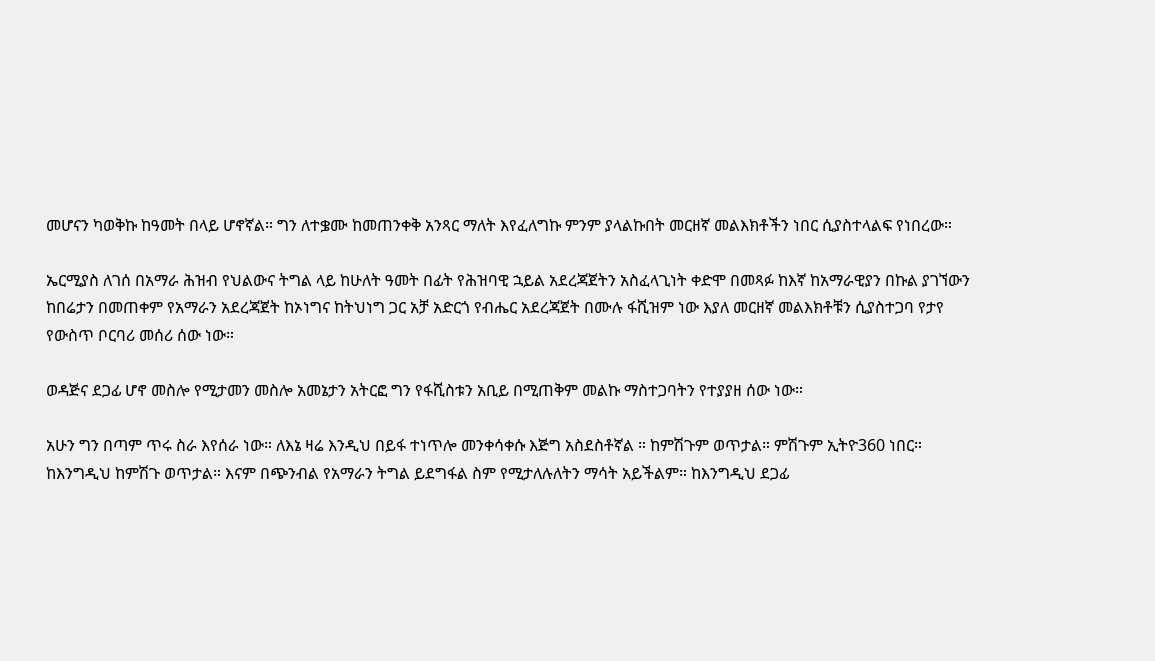መሆናን ካወቅኩ ከዓመት በላይ ሆኖኛል። ግን ለተቌሙ ከመጠንቀቅ አንጻር ማለት እየፈለግኩ ምንም ያላልኩበት መርዘኛ መልእክቶችን ነበር ሲያስተላልፍ የነበረው።

ኤርሚያስ ለገሰ በአማራ ሕዝብ የህልውና ትግል ላይ ከሁለት ዓመት በፊት የሕዝባዊ ኋይል አደረጃጀትን አስፈላጊነት ቀድሞ በመጻፉ ከእኛ ከአማራዊያን በኩል ያገኘውን ከበሬታን በመጠቀም የአማራን አደረጃጀት ከኦነግና ከትህነግ ጋር አቻ አድርጎ የብሔር አደረጃጀት በሙሉ ፋሺዝም ነው እያለ መርዘኛ መልእክቶቹን ሲያስተጋባ የታየ የውስጥ ቦርባሪ መሰሪ ሰው ነው።

ወዳጅና ደጋፊ ሆኖ መስሎ የሚታመን መስሎ አመኔታን አትርፎ ግን የፋሺስቱን አቢይ በሚጠቅም መልኩ ማስተጋባትን የተያያዘ ሰው ነው።

አሁን ግን በጣም ጥሩ ስራ እየሰራ ነው። ለእኔ ዛሬ እንዲህ በይፋ ተነጥሎ መንቀሳቀሱ እጅግ አስደስቶኛል ። ከምሽጉም ወጥታል። ምሽጉም ኢትዮ360 ነበር። ከእንግዲህ ከምሽጉ ወጥታል። እናም በጭንብል የአማራን ትግል ይደግፋል ስም የሚታለሉለትን ማሳት አይችልም። ከእንግዲህ ደጋፊ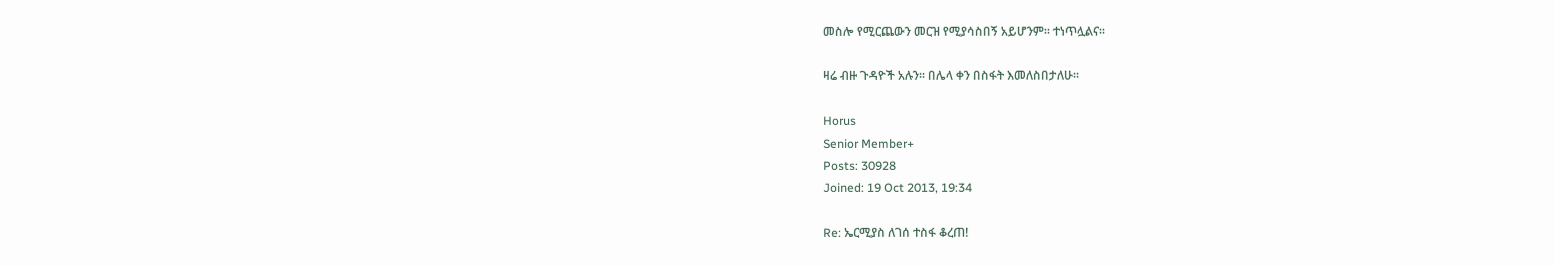መስሎ የሚርጨውን መርዝ የሚያሳስበኝ አይሆንም። ተነጥሏልና።

ዛሬ ብዙ ጉዳዮች አሉን። በሌላ ቀን በስፋት እመለስበታለሁ።

Horus
Senior Member+
Posts: 30928
Joined: 19 Oct 2013, 19:34

Re: ኤርሚያስ ለገሰ ተስፋ ቆረጠ!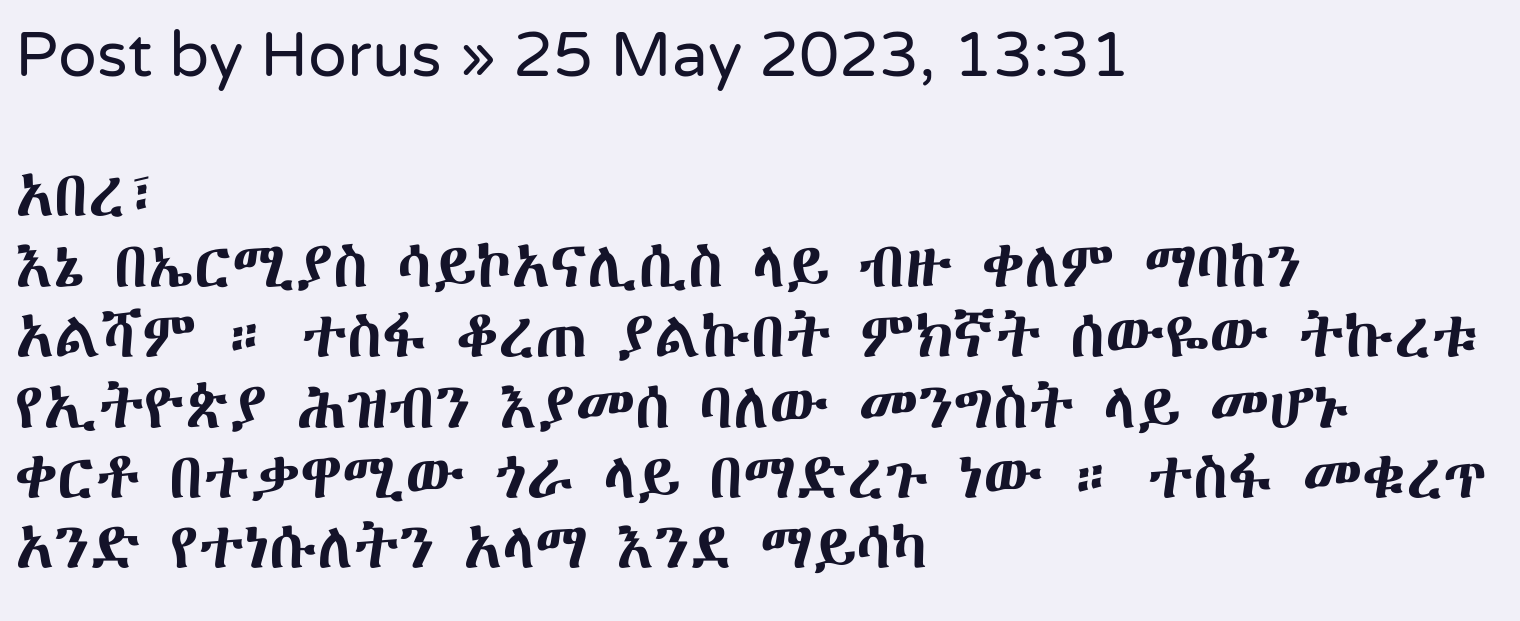Post by Horus » 25 May 2023, 13:31

አበረ፣
እኔ በኤርሚያስ ሳይኮአናሊሲስ ላይ ብዙ ቀለም ማባከን አልሻም ። ተስፋ ቆረጠ ያልኩበት ምክኛት ሰውዬው ትኩረቱ የኢትዮጵያ ሕዝብን እያመሰ ባለው መንግስት ላይ መሆኑ ቀርቶ በተቃዋሚው ጎራ ላይ በማድረጉ ነው ። ተስፋ መቁረጥ አንድ የተነሱለትን አላማ እንደ ማይሳካ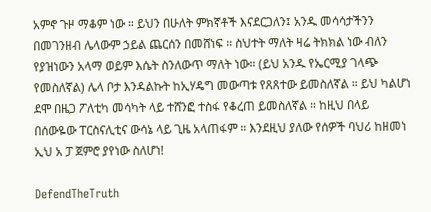አምኖ ጉዞ ማቆም ነው ። ይህን በሁለት ምክኛቶች እናደርጋለን፤ አንዱ መሳሳታችንን በመገንዘብ ሌላውም ኃይል ጨርሰን በመሸነፍ ። ስህተት ማለት ዛሬ ትክክል ነው ብለን የያዝነውን አላማ ወይም እሴት ስንለውጥ ማለት ነው። (ይህ አንዱ የኤርሚያ ገላጭ የመስለኛል) ሌላ ቦታ እንዳልኩት ከኢሃዴግ መውጣቱ የጸጸተው ይመስለኛል ። ይህ ካልሆነ ደሞ በዜጋ ፖለቲካ መሳካት ላይ ተሸንፎ ተስፋ የቆረጠ ይመስለኛል ። ከዚህ በላይ በሰውዬው ፐርስናሊቲና ውሳኔ ላይ ጊዜ አላጠፋም ። እንደዚህ ያለው የሰዎች ባህሪ ከዘመነ ኢህ አ ፓ ጀምሮ ያየነው ስለሆነ!

DefendTheTruth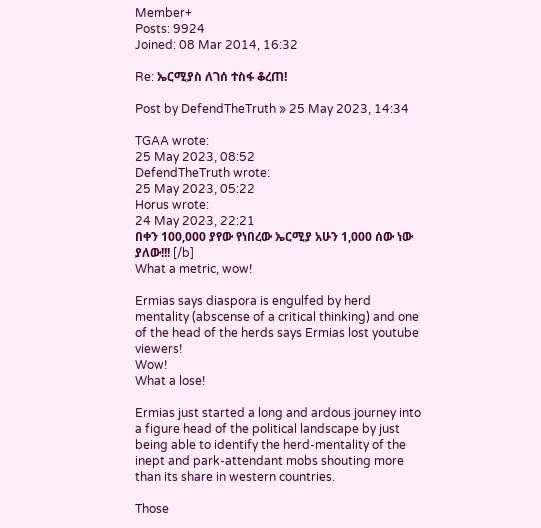Member+
Posts: 9924
Joined: 08 Mar 2014, 16:32

Re: ኤርሚያስ ለገሰ ተስፋ ቆረጠ!

Post by DefendTheTruth » 25 May 2023, 14:34

TGAA wrote:
25 May 2023, 08:52
DefendTheTruth wrote:
25 May 2023, 05:22
Horus wrote:
24 May 2023, 22:21
በቀን 100,000 ያየው የነበረው ኤርሚያ አሁን 1,000 ሰው ነው ያለው!!! [/b]
What a metric, wow!

Ermias says diaspora is engulfed by herd mentality (abscense of a critical thinking) and one of the head of the herds says Ermias lost youtube viewers!
Wow!
What a lose!

Ermias just started a long and ardous journey into a figure head of the political landscape by just being able to identify the herd-mentality of the inept and park-attendant mobs shouting more than its share in western countries.

Those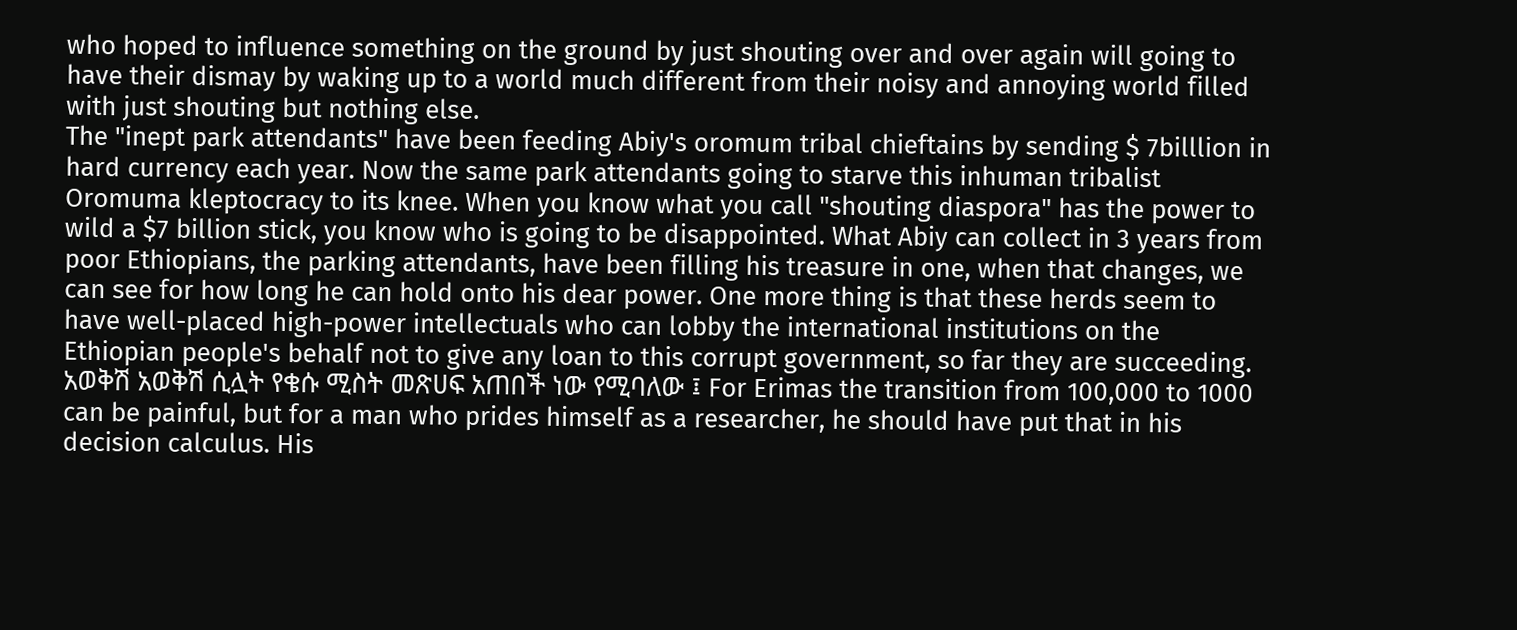who hoped to influence something on the ground by just shouting over and over again will going to have their dismay by waking up to a world much different from their noisy and annoying world filled with just shouting but nothing else.
The "inept park attendants" have been feeding Abiy's oromum tribal chieftains by sending $ 7billlion in hard currency each year. Now the same park attendants going to starve this inhuman tribalist Oromuma kleptocracy to its knee. When you know what you call "shouting diaspora" has the power to wild a $7 billion stick, you know who is going to be disappointed. What Abiy can collect in 3 years from poor Ethiopians, the parking attendants, have been filling his treasure in one, when that changes, we can see for how long he can hold onto his dear power. One more thing is that these herds seem to have well-placed high-power intellectuals who can lobby the international institutions on the Ethiopian people's behalf not to give any loan to this corrupt government, so far they are succeeding. አወቅሽ አወቅሽ ሲሏት የቄሱ ሚስት መጽሀፍ አጠበች ነው የሚባለው ፤ For Erimas the transition from 100,000 to 1000 can be painful, but for a man who prides himself as a researcher, he should have put that in his decision calculus. His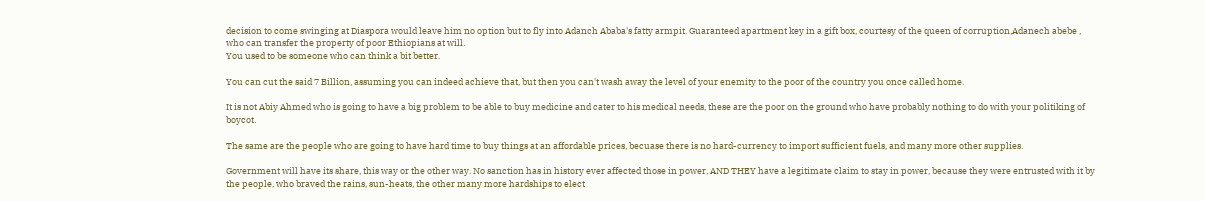decision to come swinging at Diaspora would leave him no option but to fly into Adanch Ababa's fatty armpit. Guaranteed apartment key in a gift box, courtesy of the queen of corruption,Adanech abebe , who can transfer the property of poor Ethiopians at will.
You used to be someone who can think a bit better.

You can cut the said 7 Billion, assuming you can indeed achieve that, but then you can't wash away the level of your enemity to the poor of the country you once called home.

It is not Abiy Ahmed who is going to have a big problem to be able to buy medicine and cater to his medical needs, these are the poor on the ground who have probably nothing to do with your politiking of boycot.

The same are the people who are going to have hard time to buy things at an affordable prices, becuase there is no hard-currency to import sufficient fuels, and many more other supplies.

Government will have its share, this way or the other way. No sanction has in history ever affected those in power, AND THEY have a legitimate claim to stay in power, because they were entrusted with it by the people, who braved the rains, sun-heats, the other many more hardships to elect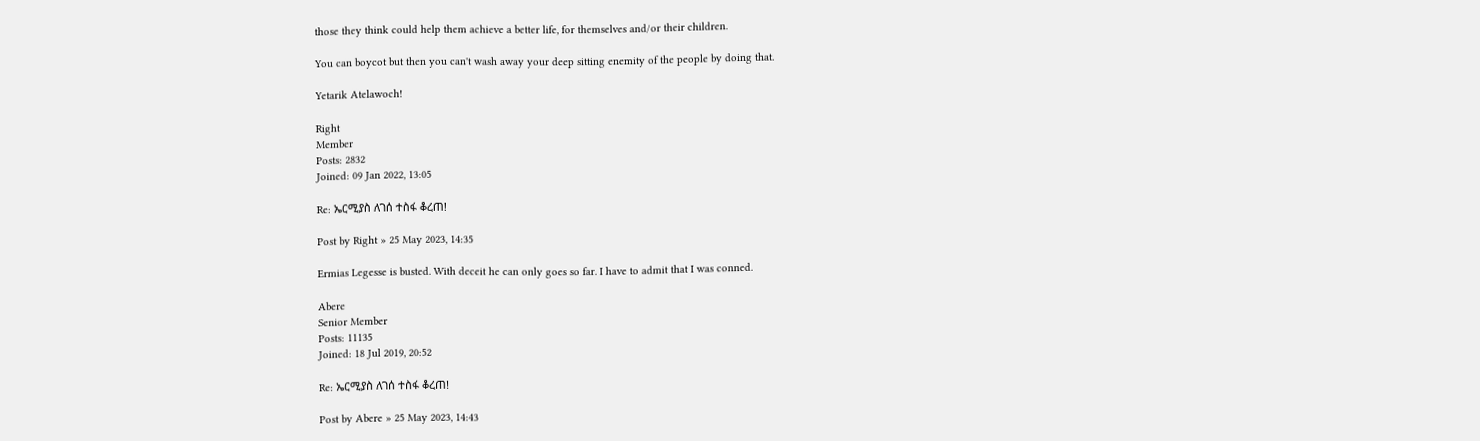those they think could help them achieve a better life, for themselves and/or their children.

You can boycot but then you can't wash away your deep sitting enemity of the people by doing that.

Yetarik Atelawoch!

Right
Member
Posts: 2832
Joined: 09 Jan 2022, 13:05

Re: ኤርሚያስ ለገሰ ተስፋ ቆረጠ!

Post by Right » 25 May 2023, 14:35

Ermias Legesse is busted. With deceit he can only goes so far. I have to admit that I was conned.

Abere
Senior Member
Posts: 11135
Joined: 18 Jul 2019, 20:52

Re: ኤርሚያስ ለገሰ ተስፋ ቆረጠ!

Post by Abere » 25 May 2023, 14:43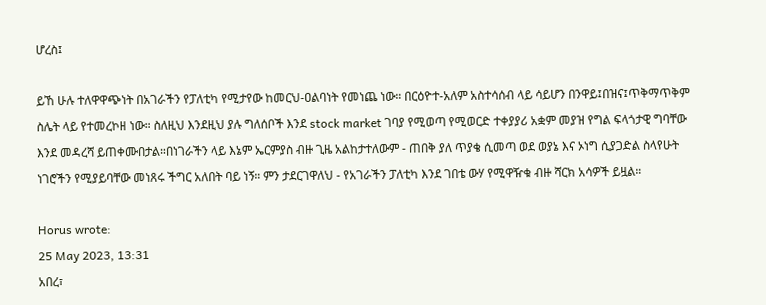ሆረስ፤

ይኸ ሁሉ ተለዋዋጭነት በአገራችን የፓለቲካ የሚታየው ከመርህ-ዐልባነት የመነጨ ነው። በርዕዮተ-አለም አስተሳሰብ ላይ ሳይሆን በንዋይ፤በዝና፤ጥቅማጥቅም ስሌት ላይ የተመረኮዘ ነው። ስለዚህ እንደዚህ ያሉ ግለሰቦች እንደ stock market ገባያ የሚወጣ የሚወርድ ተቀያያሪ አቋም መያዝ የግል ፍላጎታዊ ግባቸው እንደ መዳረሻ ይጠቀሙበታል።በነገራችን ላይ እኔም ኤርምያስ ብዙ ጊዜ አልከታተለውም - ጠበቅ ያለ ጥያቄ ሲመጣ ወደ ወያኔ እና ኦነግ ሲያጋድል ስላየሁት ነገሮችን የሚያይባቸው መነጸሩ ችግር አለበት ባይ ነኝ። ምን ታደርገዋለህ - የአገራችን ፓለቲካ እንደ ገበቴ ውሃ የሚዋዥቁ ብዙ ሻርክ አሳዎች ይዟል።

Horus wrote:
25 May 2023, 13:31
አበረ፣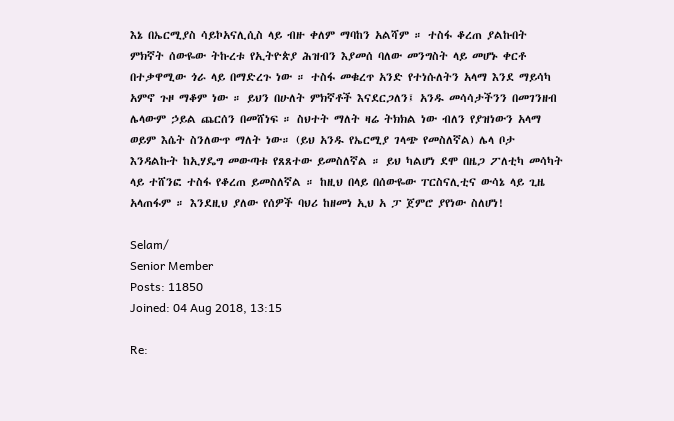እኔ በኤርሚያስ ሳይኮአናሊሲስ ላይ ብዙ ቀለም ማባከን አልሻም ። ተስፋ ቆረጠ ያልኩበት ምክኛት ሰውዬው ትኩረቱ የኢትዮጵያ ሕዝብን እያመሰ ባለው መንግስት ላይ መሆኑ ቀርቶ በተቃዋሚው ጎራ ላይ በማድረጉ ነው ። ተስፋ መቁረጥ አንድ የተነሱለትን አላማ እንደ ማይሳካ አምኖ ጉዞ ማቆም ነው ። ይህን በሁለት ምክኛቶች እናደርጋለን፤ አንዱ መሳሳታችንን በመገንዘብ ሌላውም ኃይል ጨርሰን በመሸነፍ ። ስህተት ማለት ዛሬ ትክክል ነው ብለን የያዝነውን አላማ ወይም እሴት ስንለውጥ ማለት ነው። (ይህ አንዱ የኤርሚያ ገላጭ የመስለኛል) ሌላ ቦታ እንዳልኩት ከኢሃዴግ መውጣቱ የጸጸተው ይመስለኛል ። ይህ ካልሆነ ደሞ በዜጋ ፖለቲካ መሳካት ላይ ተሸንፎ ተስፋ የቆረጠ ይመስለኛል ። ከዚህ በላይ በሰውዬው ፐርስናሊቲና ውሳኔ ላይ ጊዜ አላጠፋም ። እንደዚህ ያለው የሰዎች ባህሪ ከዘመነ ኢህ አ ፓ ጀምሮ ያየነው ስለሆነ!

Selam/
Senior Member
Posts: 11850
Joined: 04 Aug 2018, 13:15

Re: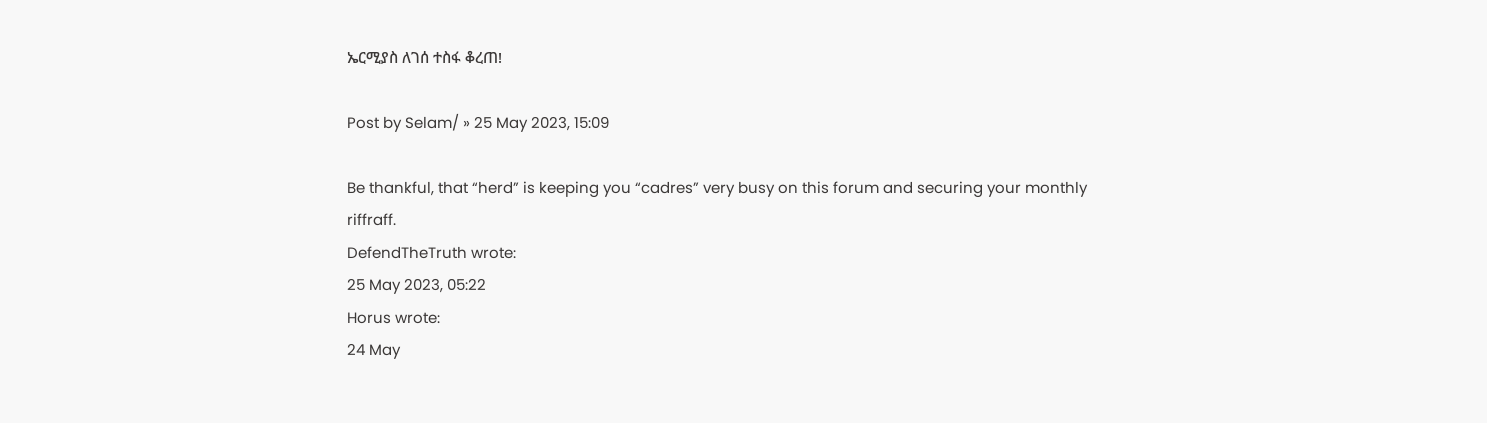ኤርሚያስ ለገሰ ተስፋ ቆረጠ!

Post by Selam/ » 25 May 2023, 15:09

Be thankful, that “herd” is keeping you “cadres” very busy on this forum and securing your monthly riffraff.
DefendTheTruth wrote:
25 May 2023, 05:22
Horus wrote:
24 May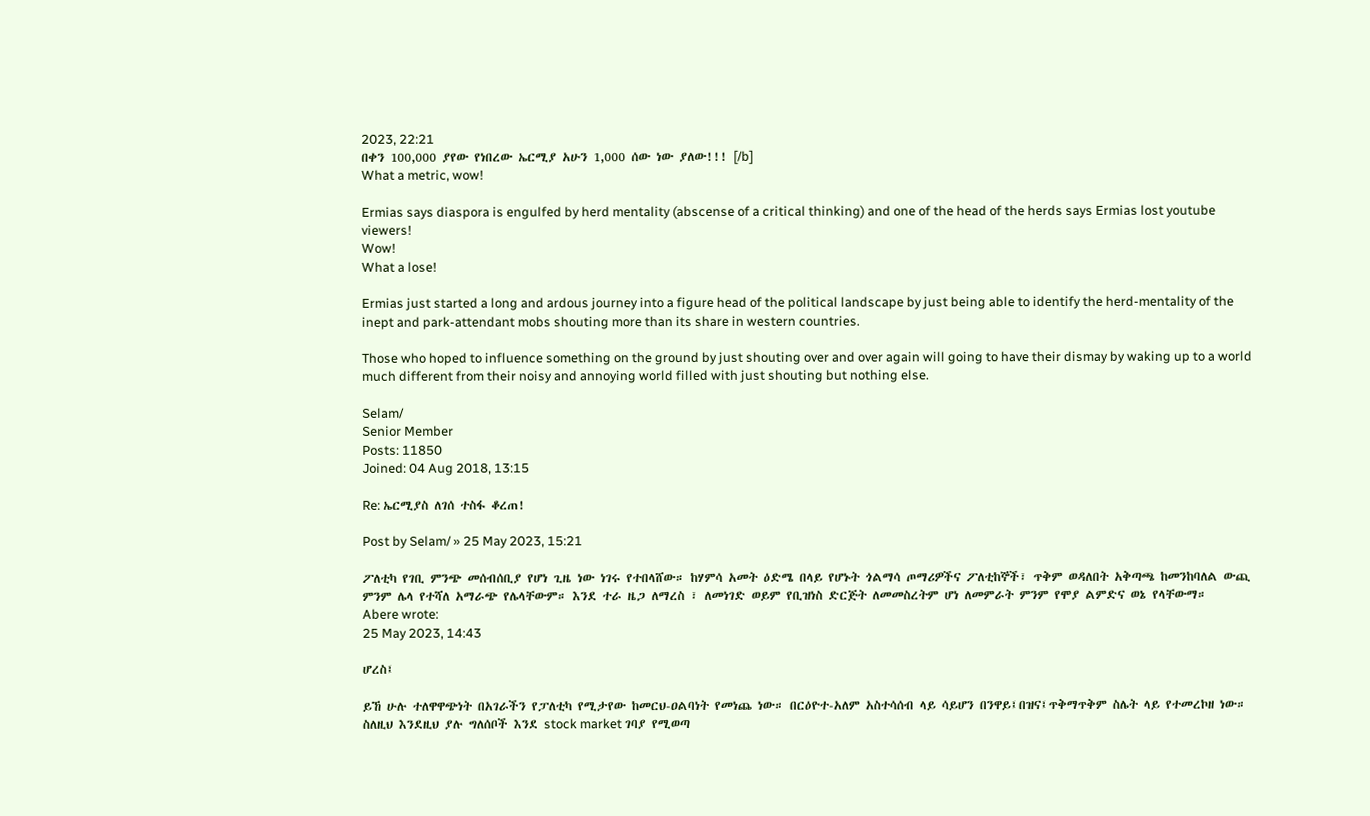2023, 22:21
በቀን 100,000 ያየው የነበረው ኤርሚያ አሁን 1,000 ሰው ነው ያለው!!! [/b]
What a metric, wow!

Ermias says diaspora is engulfed by herd mentality (abscense of a critical thinking) and one of the head of the herds says Ermias lost youtube viewers!
Wow!
What a lose!

Ermias just started a long and ardous journey into a figure head of the political landscape by just being able to identify the herd-mentality of the inept and park-attendant mobs shouting more than its share in western countries.

Those who hoped to influence something on the ground by just shouting over and over again will going to have their dismay by waking up to a world much different from their noisy and annoying world filled with just shouting but nothing else.

Selam/
Senior Member
Posts: 11850
Joined: 04 Aug 2018, 13:15

Re: ኤርሚያስ ለገሰ ተስፋ ቆረጠ!

Post by Selam/ » 25 May 2023, 15:21

ፖለቲካ የገቢ ምንጭ መሰብሰቢያ የሆነ ጊዜ ነው ነገሩ የተበላሸው። ከሃምሳ አመት ዕድሜ በላይ የሆኑት ጎልማሳ ጦማሪዎችና ፖለቲከኞች፣ ጥቅም ወዳለበት አቅጣጫ ከመንከባለል ውጪ ምንም ሌላ የተሻለ አማራጭ የሌላቸውም። እንደ ተራ ዜጋ ለማረስ ፣ ለመነገድ ወይም የቢዝነስ ድርጅት ለመመስረትም ሆነ ለመምራት ምንም የሞያ ልምድና ወኔ የላቸውማ።
Abere wrote:
25 May 2023, 14:43

ሆረስ፤

ይኸ ሁሉ ተለዋዋጭነት በአገራችን የፓለቲካ የሚታየው ከመርህ-ዐልባነት የመነጨ ነው። በርዕዮተ-አለም አስተሳሰብ ላይ ሳይሆን በንዋይ፤በዝና፤ጥቅማጥቅም ስሌት ላይ የተመረኮዘ ነው። ስለዚህ እንደዚህ ያሉ ግለሰቦች እንደ stock market ገባያ የሚወጣ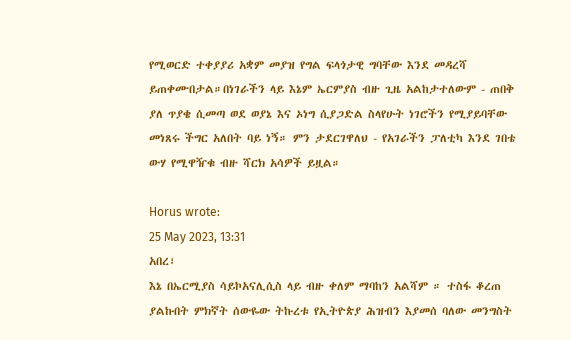የሚወርድ ተቀያያሪ አቋም መያዝ የግል ፍላጎታዊ ግባቸው እንደ መዳረሻ ይጠቀሙበታል።በነገራችን ላይ እኔም ኤርምያስ ብዙ ጊዜ አልከታተለውም - ጠበቅ ያለ ጥያቄ ሲመጣ ወደ ወያኔ እና ኦነግ ሲያጋድል ስላየሁት ነገሮችን የሚያይባቸው መነጸሩ ችግር አለበት ባይ ነኝ። ምን ታደርገዋለህ - የአገራችን ፓለቲካ እንደ ገበቴ ውሃ የሚዋዥቁ ብዙ ሻርክ አሳዎች ይዟል።

Horus wrote:
25 May 2023, 13:31
አበረ፣
እኔ በኤርሚያስ ሳይኮአናሊሲስ ላይ ብዙ ቀለም ማባከን አልሻም ። ተስፋ ቆረጠ ያልኩበት ምክኛት ሰውዬው ትኩረቱ የኢትዮጵያ ሕዝብን እያመሰ ባለው መንግስት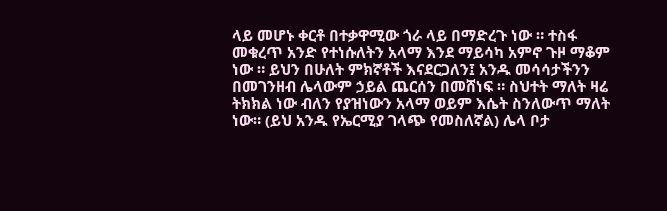ላይ መሆኑ ቀርቶ በተቃዋሚው ጎራ ላይ በማድረጉ ነው ። ተስፋ መቁረጥ አንድ የተነሱለትን አላማ እንደ ማይሳካ አምኖ ጉዞ ማቆም ነው ። ይህን በሁለት ምክኛቶች እናደርጋለን፤ አንዱ መሳሳታችንን በመገንዘብ ሌላውም ኃይል ጨርሰን በመሸነፍ ። ስህተት ማለት ዛሬ ትክክል ነው ብለን የያዝነውን አላማ ወይም እሴት ስንለውጥ ማለት ነው። (ይህ አንዱ የኤርሚያ ገላጭ የመስለኛል) ሌላ ቦታ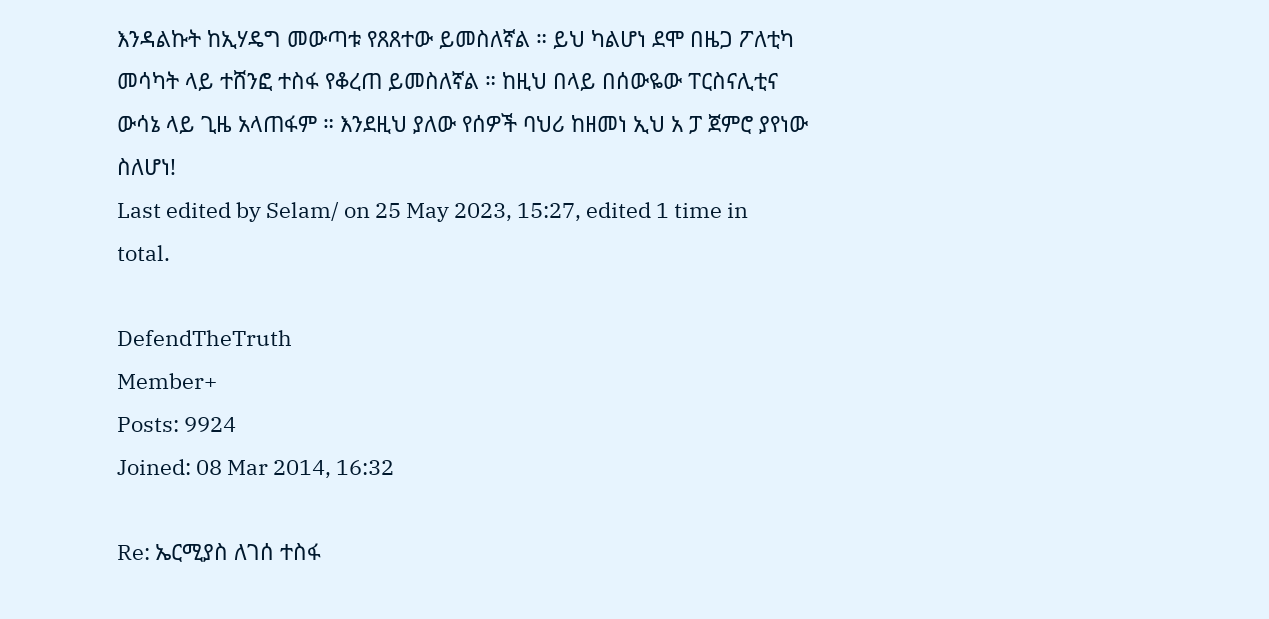እንዳልኩት ከኢሃዴግ መውጣቱ የጸጸተው ይመስለኛል ። ይህ ካልሆነ ደሞ በዜጋ ፖለቲካ መሳካት ላይ ተሸንፎ ተስፋ የቆረጠ ይመስለኛል ። ከዚህ በላይ በሰውዬው ፐርስናሊቲና ውሳኔ ላይ ጊዜ አላጠፋም ። እንደዚህ ያለው የሰዎች ባህሪ ከዘመነ ኢህ አ ፓ ጀምሮ ያየነው ስለሆነ!
Last edited by Selam/ on 25 May 2023, 15:27, edited 1 time in total.

DefendTheTruth
Member+
Posts: 9924
Joined: 08 Mar 2014, 16:32

Re: ኤርሚያስ ለገሰ ተስፋ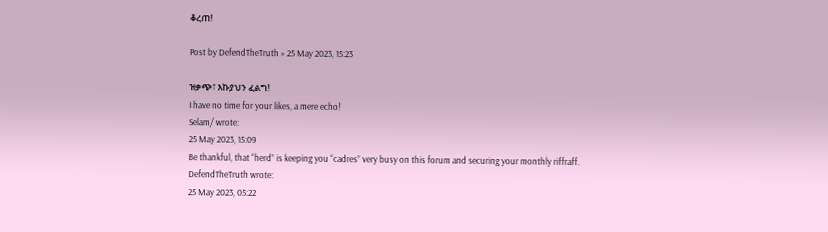ቆረጠ!

Post by DefendTheTruth » 25 May 2023, 15:23

ዝቃጭ፣ እኩያህን ፈልግ!
I have no time for your likes, a mere echo!
Selam/ wrote:
25 May 2023, 15:09
Be thankful, that “herd” is keeping you “cadres” very busy on this forum and securing your monthly riffraff.
DefendTheTruth wrote:
25 May 2023, 05:22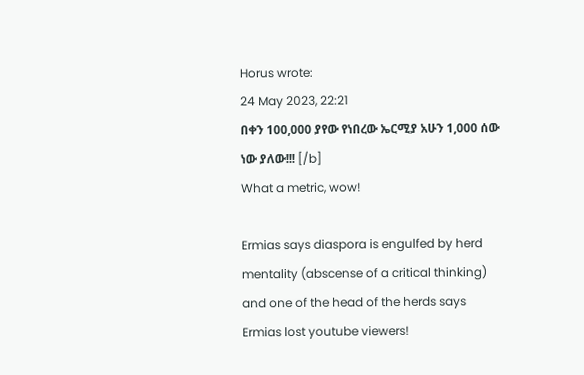Horus wrote:
24 May 2023, 22:21
በቀን 100,000 ያየው የነበረው ኤርሚያ አሁን 1,000 ሰው ነው ያለው!!! [/b]
What a metric, wow!

Ermias says diaspora is engulfed by herd mentality (abscense of a critical thinking) and one of the head of the herds says Ermias lost youtube viewers!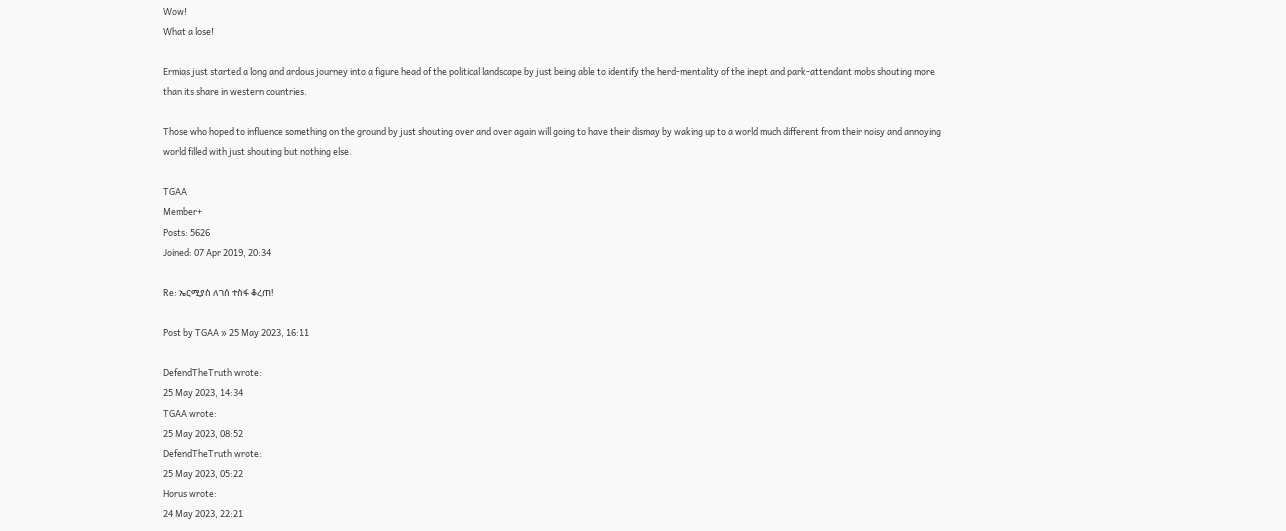Wow!
What a lose!

Ermias just started a long and ardous journey into a figure head of the political landscape by just being able to identify the herd-mentality of the inept and park-attendant mobs shouting more than its share in western countries.

Those who hoped to influence something on the ground by just shouting over and over again will going to have their dismay by waking up to a world much different from their noisy and annoying world filled with just shouting but nothing else.

TGAA
Member+
Posts: 5626
Joined: 07 Apr 2019, 20:34

Re: ኤርሚያስ ለገሰ ተስፋ ቆረጠ!

Post by TGAA » 25 May 2023, 16:11

DefendTheTruth wrote:
25 May 2023, 14:34
TGAA wrote:
25 May 2023, 08:52
DefendTheTruth wrote:
25 May 2023, 05:22
Horus wrote:
24 May 2023, 22:21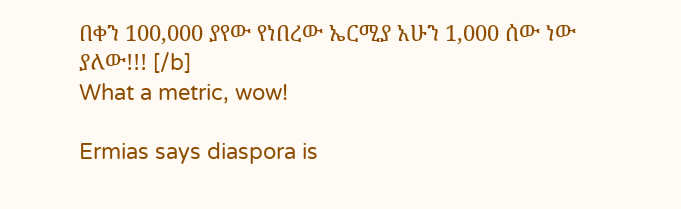በቀን 100,000 ያየው የነበረው ኤርሚያ አሁን 1,000 ሰው ነው ያለው!!! [/b]
What a metric, wow!

Ermias says diaspora is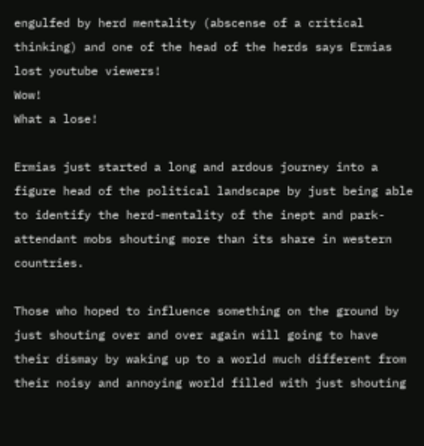engulfed by herd mentality (abscense of a critical thinking) and one of the head of the herds says Ermias lost youtube viewers!
Wow!
What a lose!

Ermias just started a long and ardous journey into a figure head of the political landscape by just being able to identify the herd-mentality of the inept and park-attendant mobs shouting more than its share in western countries.

Those who hoped to influence something on the ground by just shouting over and over again will going to have their dismay by waking up to a world much different from their noisy and annoying world filled with just shouting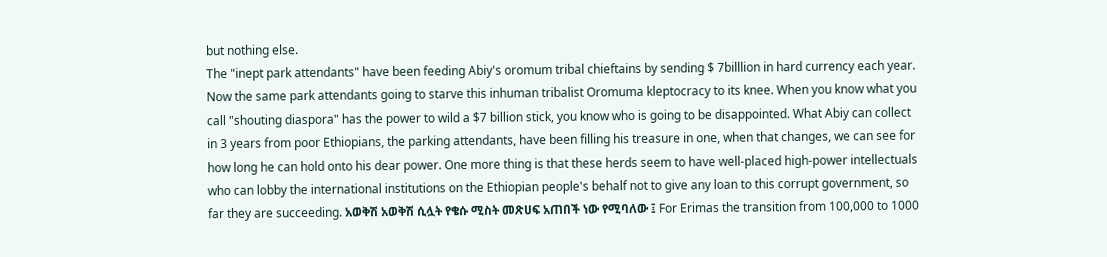but nothing else.
The "inept park attendants" have been feeding Abiy's oromum tribal chieftains by sending $ 7billlion in hard currency each year. Now the same park attendants going to starve this inhuman tribalist Oromuma kleptocracy to its knee. When you know what you call "shouting diaspora" has the power to wild a $7 billion stick, you know who is going to be disappointed. What Abiy can collect in 3 years from poor Ethiopians, the parking attendants, have been filling his treasure in one, when that changes, we can see for how long he can hold onto his dear power. One more thing is that these herds seem to have well-placed high-power intellectuals who can lobby the international institutions on the Ethiopian people's behalf not to give any loan to this corrupt government, so far they are succeeding. አወቅሽ አወቅሽ ሲሏት የቄሱ ሚስት መጽሀፍ አጠበች ነው የሚባለው ፤ For Erimas the transition from 100,000 to 1000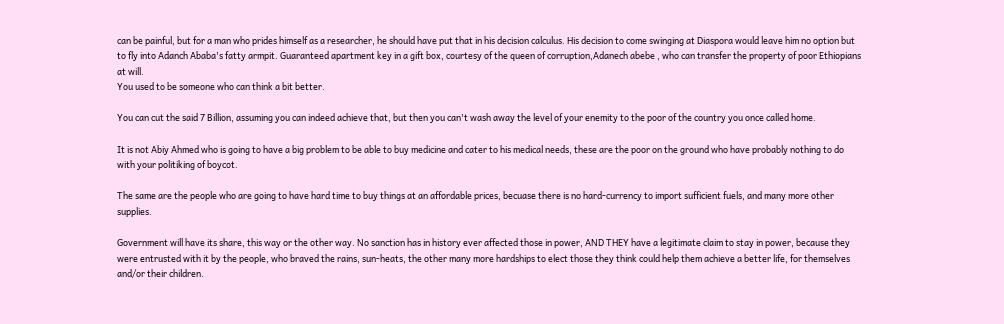can be painful, but for a man who prides himself as a researcher, he should have put that in his decision calculus. His decision to come swinging at Diaspora would leave him no option but to fly into Adanch Ababa's fatty armpit. Guaranteed apartment key in a gift box, courtesy of the queen of corruption,Adanech abebe , who can transfer the property of poor Ethiopians at will.
You used to be someone who can think a bit better.

You can cut the said 7 Billion, assuming you can indeed achieve that, but then you can't wash away the level of your enemity to the poor of the country you once called home.

It is not Abiy Ahmed who is going to have a big problem to be able to buy medicine and cater to his medical needs, these are the poor on the ground who have probably nothing to do with your politiking of boycot.

The same are the people who are going to have hard time to buy things at an affordable prices, becuase there is no hard-currency to import sufficient fuels, and many more other supplies.

Government will have its share, this way or the other way. No sanction has in history ever affected those in power, AND THEY have a legitimate claim to stay in power, because they were entrusted with it by the people, who braved the rains, sun-heats, the other many more hardships to elect those they think could help them achieve a better life, for themselves and/or their children.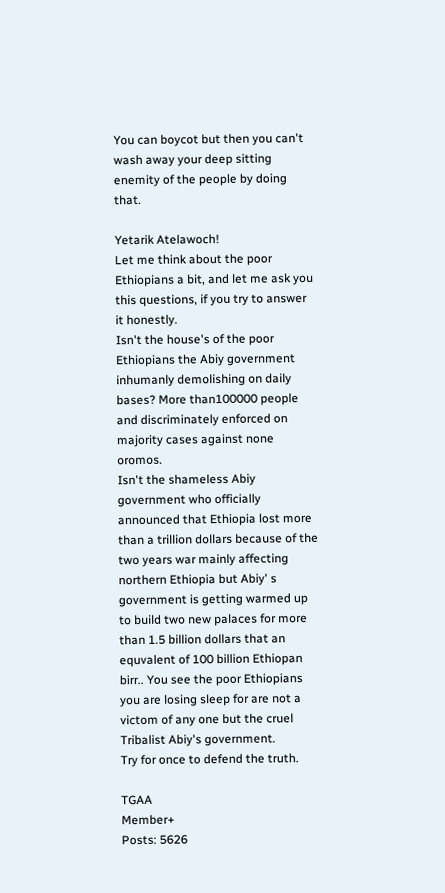You can boycot but then you can't wash away your deep sitting enemity of the people by doing that.

Yetarik Atelawoch!
Let me think about the poor Ethiopians a bit, and let me ask you this questions, if you try to answer it honestly.
Isn't the house's of the poor Ethiopians the Abiy government inhumanly demolishing on daily bases? More than100000 people and discriminately enforced on majority cases against none oromos.
Isn't the shameless Abiy government who officially announced that Ethiopia lost more than a trillion dollars because of the two years war mainly affecting northern Ethiopia but Abiy' s government is getting warmed up to build two new palaces for more than 1.5 billion dollars that an equvalent of 100 billion Ethiopan birr.. You see the poor Ethiopians you are losing sleep for are not a victom of any one but the cruel Tribalist Abiy's government.
Try for once to defend the truth.

TGAA
Member+
Posts: 5626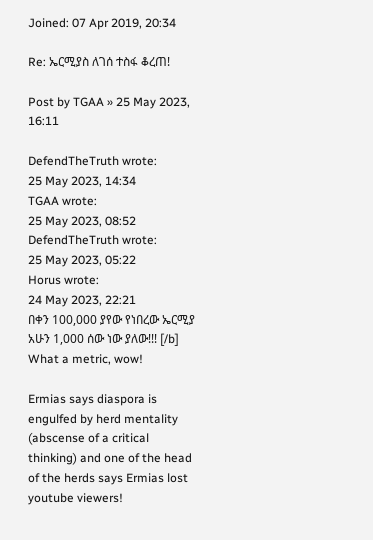Joined: 07 Apr 2019, 20:34

Re: ኤርሚያስ ለገሰ ተስፋ ቆረጠ!

Post by TGAA » 25 May 2023, 16:11

DefendTheTruth wrote:
25 May 2023, 14:34
TGAA wrote:
25 May 2023, 08:52
DefendTheTruth wrote:
25 May 2023, 05:22
Horus wrote:
24 May 2023, 22:21
በቀን 100,000 ያየው የነበረው ኤርሚያ አሁን 1,000 ሰው ነው ያለው!!! [/b]
What a metric, wow!

Ermias says diaspora is engulfed by herd mentality (abscense of a critical thinking) and one of the head of the herds says Ermias lost youtube viewers!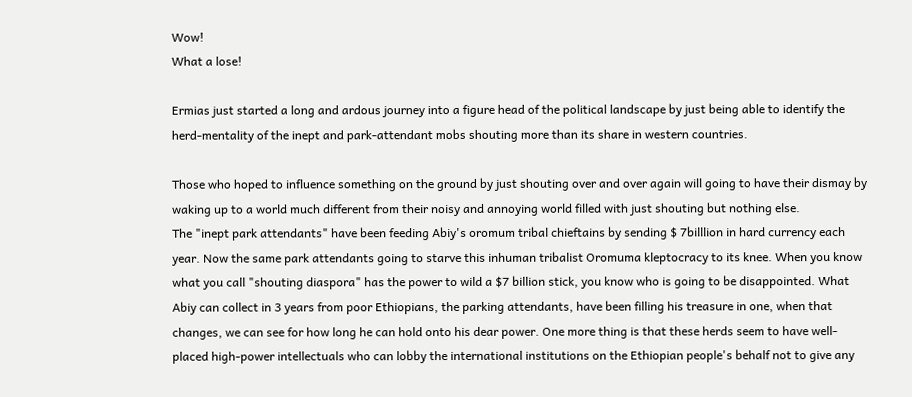Wow!
What a lose!

Ermias just started a long and ardous journey into a figure head of the political landscape by just being able to identify the herd-mentality of the inept and park-attendant mobs shouting more than its share in western countries.

Those who hoped to influence something on the ground by just shouting over and over again will going to have their dismay by waking up to a world much different from their noisy and annoying world filled with just shouting but nothing else.
The "inept park attendants" have been feeding Abiy's oromum tribal chieftains by sending $ 7billlion in hard currency each year. Now the same park attendants going to starve this inhuman tribalist Oromuma kleptocracy to its knee. When you know what you call "shouting diaspora" has the power to wild a $7 billion stick, you know who is going to be disappointed. What Abiy can collect in 3 years from poor Ethiopians, the parking attendants, have been filling his treasure in one, when that changes, we can see for how long he can hold onto his dear power. One more thing is that these herds seem to have well-placed high-power intellectuals who can lobby the international institutions on the Ethiopian people's behalf not to give any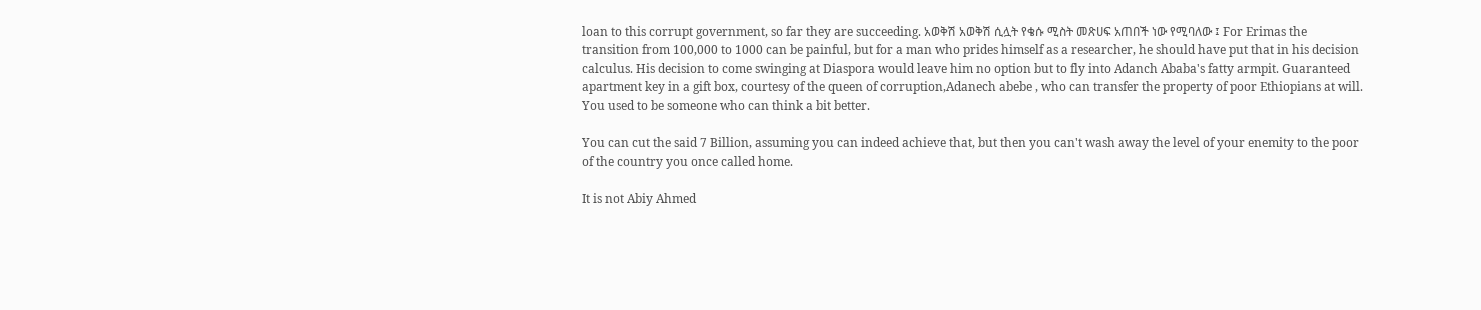loan to this corrupt government, so far they are succeeding. አወቅሽ አወቅሽ ሲሏት የቄሱ ሚስት መጽሀፍ አጠበች ነው የሚባለው ፤ For Erimas the transition from 100,000 to 1000 can be painful, but for a man who prides himself as a researcher, he should have put that in his decision calculus. His decision to come swinging at Diaspora would leave him no option but to fly into Adanch Ababa's fatty armpit. Guaranteed apartment key in a gift box, courtesy of the queen of corruption,Adanech abebe , who can transfer the property of poor Ethiopians at will.
You used to be someone who can think a bit better.

You can cut the said 7 Billion, assuming you can indeed achieve that, but then you can't wash away the level of your enemity to the poor of the country you once called home.

It is not Abiy Ahmed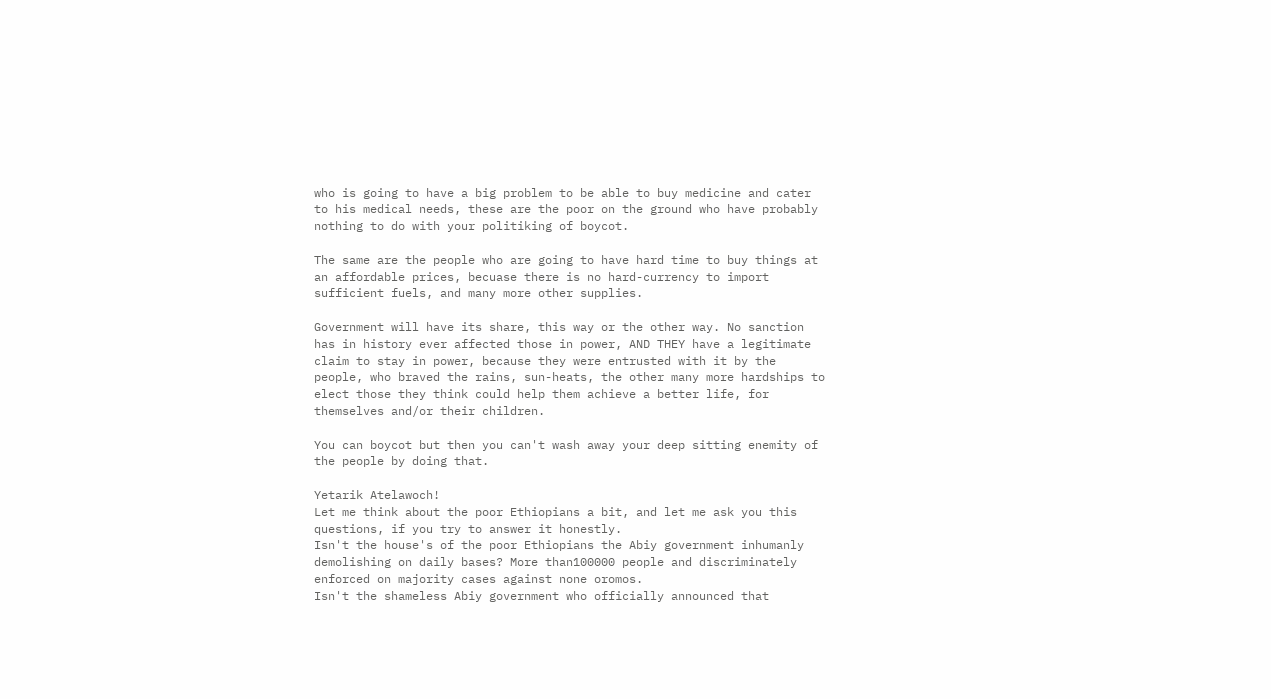who is going to have a big problem to be able to buy medicine and cater to his medical needs, these are the poor on the ground who have probably nothing to do with your politiking of boycot.

The same are the people who are going to have hard time to buy things at an affordable prices, becuase there is no hard-currency to import sufficient fuels, and many more other supplies.

Government will have its share, this way or the other way. No sanction has in history ever affected those in power, AND THEY have a legitimate claim to stay in power, because they were entrusted with it by the people, who braved the rains, sun-heats, the other many more hardships to elect those they think could help them achieve a better life, for themselves and/or their children.

You can boycot but then you can't wash away your deep sitting enemity of the people by doing that.

Yetarik Atelawoch!
Let me think about the poor Ethiopians a bit, and let me ask you this questions, if you try to answer it honestly.
Isn't the house's of the poor Ethiopians the Abiy government inhumanly demolishing on daily bases? More than100000 people and discriminately enforced on majority cases against none oromos.
Isn't the shameless Abiy government who officially announced that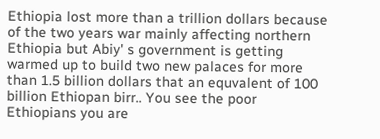Ethiopia lost more than a trillion dollars because of the two years war mainly affecting northern Ethiopia but Abiy' s government is getting warmed up to build two new palaces for more than 1.5 billion dollars that an equvalent of 100 billion Ethiopan birr.. You see the poor Ethiopians you are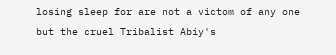losing sleep for are not a victom of any one but the cruel Tribalist Abiy's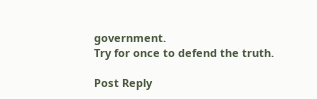government.
Try for once to defend the truth.

Post Reply